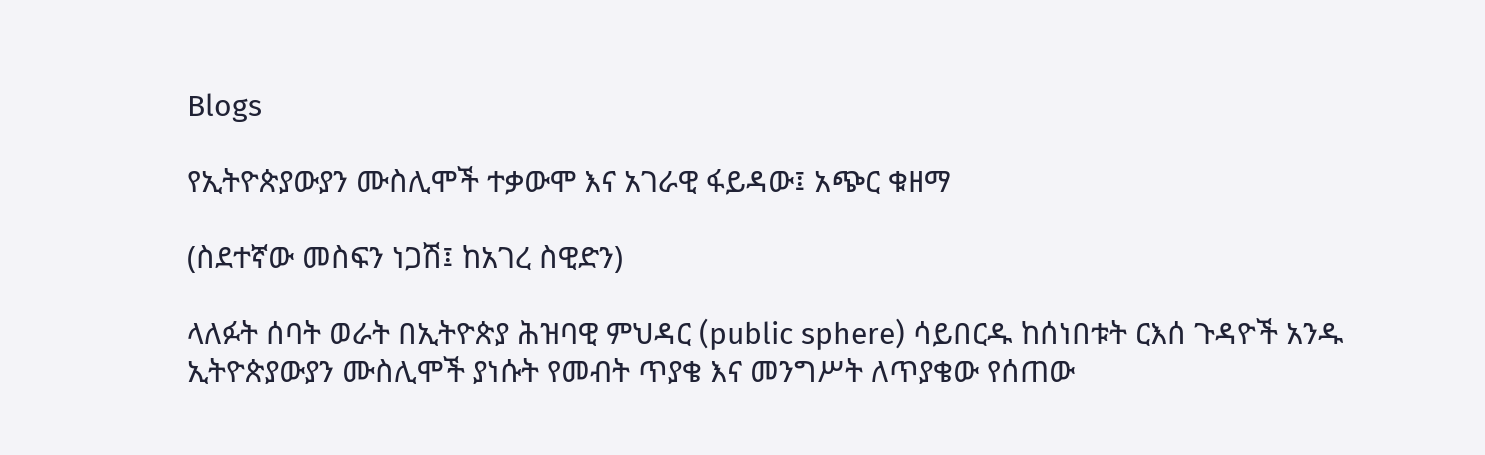Blogs

የኢትዮጵያውያን ሙስሊሞች ተቃውሞ እና አገራዊ ፋይዳው፤ አጭር ቁዘማ

(ስደተኛው መስፍን ነጋሽ፤ ከአገረ ስዊድን)

ላለፉት ሰባት ወራት በኢትዮጵያ ሕዝባዊ ምህዳር (public sphere) ሳይበርዱ ከሰነበቱት ርእሰ ጉዳዮች አንዱ ኢትዮጵያውያን ሙስሊሞች ያነሱት የመብት ጥያቄ እና መንግሥት ለጥያቄው የሰጠው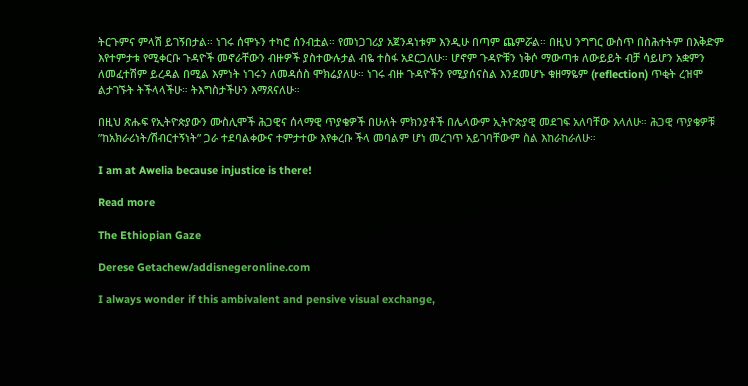ትርጉምና ምላሽ ይገኝበታል። ነገሩ ሰሞኑን ተካሮ ሰንብቷል። የመነጋገሪያ አጀንዳነቱም እንዲሁ በጣም ጨምሯል። በዚህ ንግግር ውስጥ በስሕተትም በእቅድም እየተምታቱ የሚቀርቡ ጉዳዮች መኖራቸውን ብዙዎች ያስተውሉታል ብዬ ተስፋ አደርጋለሁ። ሆኖም ጉዳዮቹን ነቅሶ ማውጣቱ ለውይይት ብቻ ሳይሆን አቋምን ለመፈተሽም ይረዳል በሚል እምነት ነገሩን ለመዳሰስ ሞክሬያለሁ። ነገሩ ብዙ ጉዳዮችን የሚያሰናስል እንደመሆኑ ቁዘማዬም (reflection) ጥቂት ረዝሞ ልታገኙት ትችላላችሁ። ትእግስታችሁን እማጸናለሁ።

በዚህ ጽሑፍ የኢትዮጵያውን ሙስሊሞች ሕጋዊና ሰላማዊ ጥያቄዎች በሁለት ምክንያቶች በሌላውም ኢትዮጵያዊ መደገፍ አለባቸው እላለሁ። ሕጋዊ ጥያቄዎቹ ”ከአክራሪነት/ሽብርተኝነት” ጋራ ተደባልቀውና ተምታተው እየቀረቡ ችላ መባልም ሆነ መረገጥ አይገባቸውም ስል እከራከራለሁ።

I am at Awelia because injustice is there!

Read more

The Ethiopian Gaze

Derese Getachew/addisnegeronline.com

I always wonder if this ambivalent and pensive visual exchange,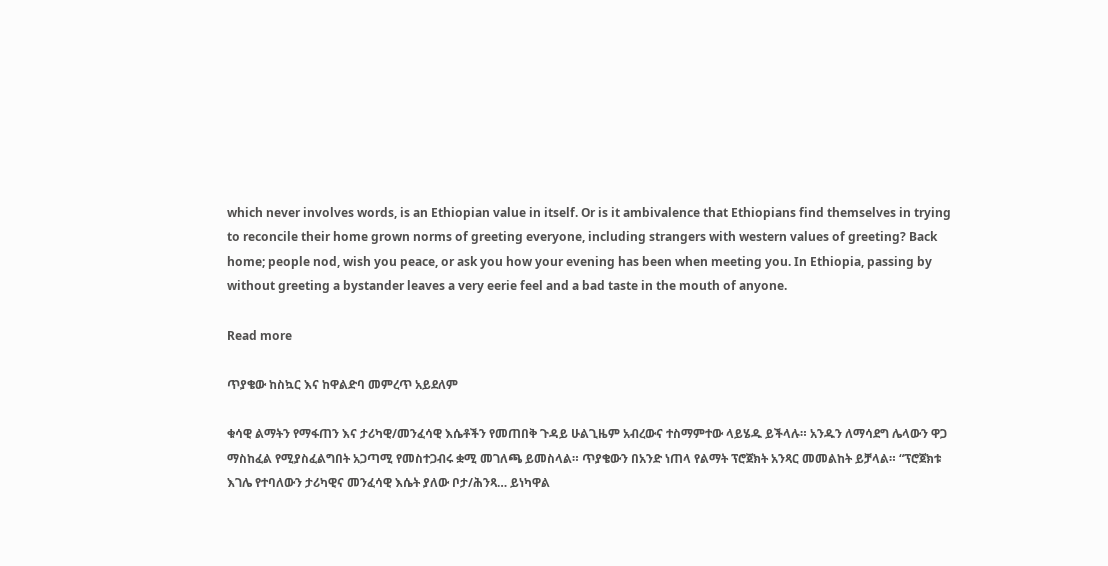which never involves words, is an Ethiopian value in itself. Or is it ambivalence that Ethiopians find themselves in trying to reconcile their home grown norms of greeting everyone, including strangers with western values of greeting? Back home; people nod, wish you peace, or ask you how your evening has been when meeting you. In Ethiopia, passing by without greeting a bystander leaves a very eerie feel and a bad taste in the mouth of anyone.

Read more

ጥያቄው ከስኳር እና ከዋልድባ መምረጥ አይደለም

ቁሳዊ ልማትን የማፋጠን እና ታሪካዊ/መንፈሳዊ እሴቶችን የመጠበቅ ጉዳይ ሁልጊዜም አብረውና ተስማምተው ላይሄዱ ይችላሉ። አንዱን ለማሳደግ ሌላውን ዋጋ ማስከፈል የሚያስፈልግበት አጋጣሚ የመስተጋብሩ ቋሚ መገለጫ ይመስላል። ጥያቄውን በአንድ ነጠላ የልማት ፕሮጀክት አንጻር መመልከት ይቻላል። “ፕሮጀክቱ እገሌ የተባለውን ታሪካዊና መንፈሳዊ እሴት ያለው ቦታ/ሕንጻ… ይነካዋል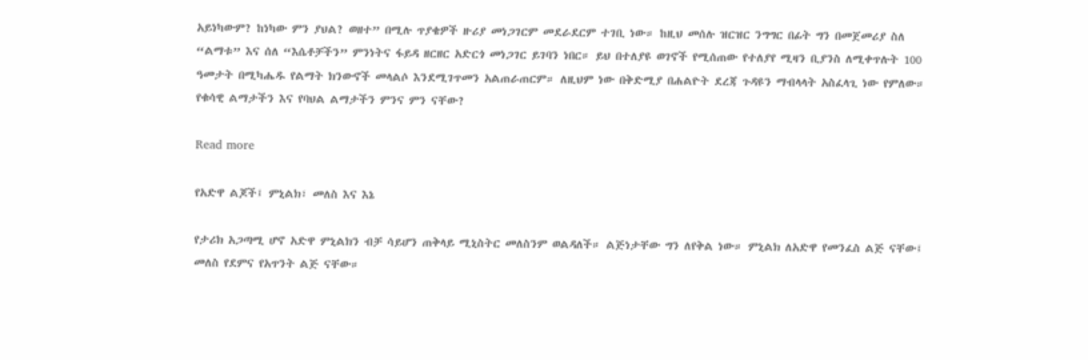አይነካውም? ከነካው ምን ያህል? ወዘተ” በሚሉ ጥያቄዎች ዙሪያ መነጋገርም መደራደርም ተገቢ ነው። ከዚህ መሰሉ ዝርዝር ንግግር በፊት ግን በመጀመሪያ ስለ “ልማቱ” እና ሰለ “እሴቶቻችን” ምንነትና ፋይዳ ዘርዘር አድርጎ መነጋገር ይገባን ነበር። ይህ በተለያዩ ወገኖች የሚሰጠው የተለያየ ሚዛን ቢያንስ ለሚቀጥሉት 100 ዓመታት በሚካሔዱ የልማት ክንውኖች መላልሶ እንደሚገጥመን አልጠራጠርም። ለዚህም ነው በቅድሚያ በሐልዮት ደረጃ ጉዳዩን ማብላላት አስፈላጊ ነው የምለው። የቁሳዊ ልማታችን እና የባህል ልማታችን ምንና ምን ናቸው?

Read more

የአድዋ ልጆች፤ ምኒልክ፣ መለስ እና እኔ

የታሪክ አጋጣሚ ሆኖ አድዋ ምኒልክን ብቻ ሳይሆን ጠቅላይ ሚኒስትር መለስንም ወልዳለች። ልጅነታቸው ግን ለየቅል ነው። ምኒልክ ለአድዋ የመንፈስ ልጅ ናቸው፤ መለስ የደምና የአጥንት ልጅ ናቸው።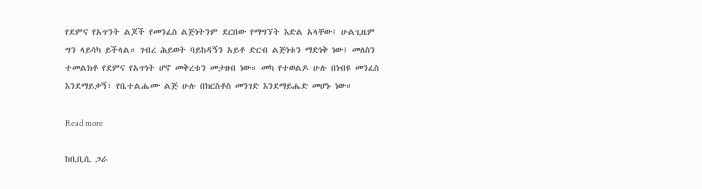የደምና የአጥንት ልጆች የመንፈስ ልጅነትንም ደርበው የማግኘት እድል አላቸው፤ ሁልጊዜም ግን ላይሳካ ይችላል። ገብረ ሕይወት ባይከዳኝን አይቶ ድርብ ልጅነቱን ማድነቅ ነው፤ መለስን ተመልክቶ የደምና የአጥነት ሆኖ መቅረቱን መታዘብ ነው። መካ የተወልዶ ሁሉ በነብዩ መንፈስ እንደማይቃኝ፣ የቤተልሔሙ ልጅ ሁሉ በክርስቶስ መንገድ እንደማይሔድ መሆኑ ነው።

Read more

ከቢቢሲ ጋራ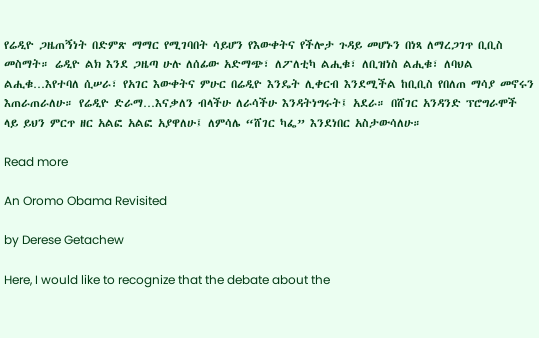የሬዲዮ ጋዜጠኝነት በድምጽ ማማር የሚገባበት ሳይሆን የእውቀትና የችሎታ ጉዳይ መሆኑን በነጻ ለማረጋገጥ ቢቢስ መስማት። ሬዲዮ ልክ እንደ ጋዜጣ ሁሉ ለሰፊው አድማጭ፣ ለፖለቲካ ልሒቁ፣ ለቢዝነስ ልሒቁ፣ ለባህል ልሒቁ…እየተባለ ሲሠራ፣ የአገር እውቀትና ምሁር በሬዲዮ እንዴት ሊቀርብ እንደሚችል ከቢቢስ የበለጠ ማሳያ መኖሩን እጠራጠራለሁ። የሬዲዮ ድራማ…እናቃለን ብላችሁ ለራሳችሁ እንዳትነግሩት፤ አደራ። በሸገር አንዳንድ ፕሮግራሞች ላይ ይህን ምርጥ ዘር አልፎ አልፎ አያዋለሁ፤ ለምሳሌ “ሸገር ካፌ” እንደነበር አስታውሳለሁ።

Read more

An Oromo Obama Revisited

by Derese Getachew

Here, I would like to recognize that the debate about the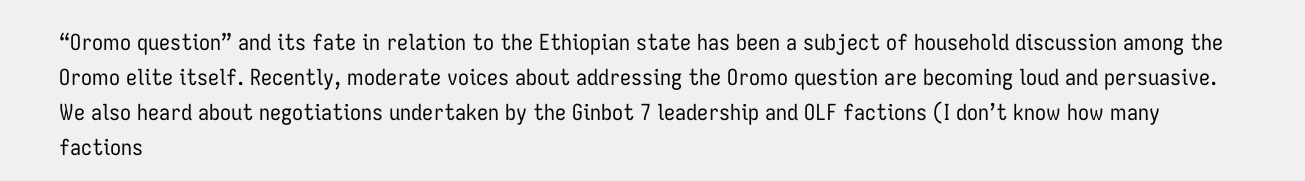“Oromo question” and its fate in relation to the Ethiopian state has been a subject of household discussion among the Oromo elite itself. Recently, moderate voices about addressing the Oromo question are becoming loud and persuasive. We also heard about negotiations undertaken by the Ginbot 7 leadership and OLF factions (I don’t know how many factions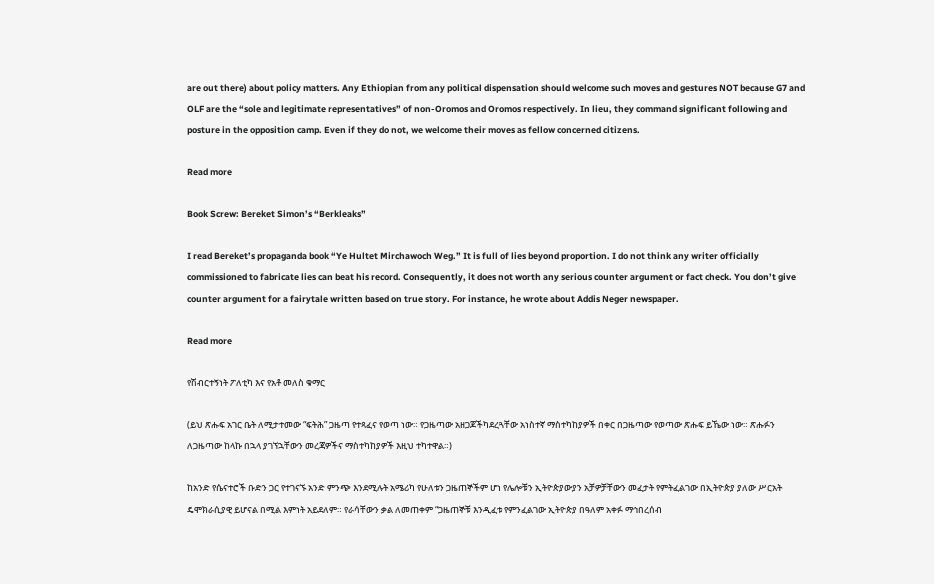are out there) about policy matters. Any Ethiopian from any political dispensation should welcome such moves and gestures NOT because G7 and OLF are the “sole and legitimate representatives” of non-Oromos and Oromos respectively. In lieu, they command significant following and posture in the opposition camp. Even if they do not, we welcome their moves as fellow concerned citizens.

Read more

Book Screw: Bereket Simon’s “Berkleaks”

I read Bereket’s propaganda book “Ye Hultet Mirchawoch Weg.” It is full of lies beyond proportion. I do not think any writer officially commissioned to fabricate lies can beat his record. Consequently, it does not worth any serious counter argument or fact check. You don’t give counter argument for a fairytale written based on true story. For instance, he wrote about Addis Neger newspaper.

Read more

የሽብርተኝነት ፖለቲካ እና የአቶ መለስ ቁማር

(ይህ ጽሑፍ አገር ቤት ለሚታተመው “ፍትሕ” ጋዜጣ የተጻፈና የወጣ ነው። የጋዜጣው አዘጋጆችካደረጓቸው አነስተኛ ማስተካከያዎች በቀር በጋዜጣው የወጣው ጽሑፍ ይኼው ነው። ጽሑፉን ለጋዜጣው ከላኩ በኋላ ያገኘኋቸውን መረጃዎችና ማስተካከያዎች እዚህ ተካተዋል።)

ከአንድ የሴናተሮች ቡድን ጋር የተገናኙ አንድ ምንጭ እንደሚሉት አሜሪካ የሁለቱን ጋዜጠኞችም ሆነ የሌሎቹን ኢትዮጵያውያን አቻዎቻቸውን መፈታት የምትፈልገው በኢትዮጵያ ያለው ሥርአት ዴሞክራሲያዊ ይሆናል በሚል እምነት አይደለም። የራሳቸውን ቃል ለመጠቀም “ጋዜጠኞቹ እንዲፈቱ የምንፈልገው ኢትዮጵያ በዓለም አቀፉ ማኅበረሰብ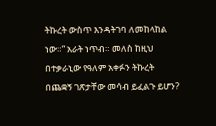ትኩረት ውስጥ እንዳትገባ ለመከላከል ነው።” አራት ነጥብ። መለስ ከዚህ በተቃራኒው የዓለም አቀፉን ትኩረት በጨቋኝ ገጽታቸው መሳብ ይፈልጉ ይሆን?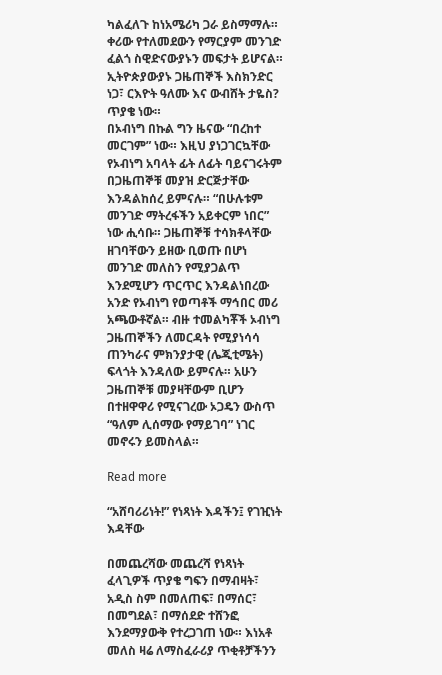ካልፈለጉ ከነአሜሪካ ጋራ ይስማማሉ። ቀሪው የተለመደውን የማርያም መንገድ ፈልጎ ስዊድናውያኑን መፍታት ይሆናል። ኢትዮጵያውያኑ ጋዜጠኞች እስክንድር ነጋ፣ ርእዮት ዓለሙ እና ውብሸት ታዬስ? ጥያቄ ነው።
በኦብነግ በኩል ግን ዜናው “በረከተ መርገም” ነው። እዚህ ያነጋገርኳቸው የኦብነግ አባላት ፊት ለፊት ባይናገሩትም በጋዜጠኞቹ መያዝ ድርጅታቸው እንዳልከሰረ ይምናሉ። “በሁሉቱም መንገድ ማትረፋችን አይቀርም ነበር” ነው ሒሳቡ። ጋዜጠኞቹ ተሳክቶላቸው ዘገባቸውን ይዘው ቢወጡ በሆነ መንገድ መለስን የሚያጋልጥ እንደሚሆን ጥርጥር እንዳልነበረው አንድ የኦብነግ የወጣቶች ማኅበር መሪ አጫውቶኛል። ብዙ ተመልካቾች ኦብነግ ጋዜጠኞችን ለመርዳት የሚያነሳሳ ጠንካራና ምክንያታዊ (ሌጂቲሜት) ፍላጎት እንዳለው ይምናሉ። አሁን ጋዜጠኞቹ መያዛቸውም ቢሆን በተዘዋዋሪ የሚናገረው ኦጋዴን ውስጥ “ዓለም ሊሰማው የማይገባ” ነገር መኖሩን ይመስላል።

Read more

“አሸባሪሪነት!” የነጻነት እዳችን፤ የገዢነት እዳቸው

በመጨረሻው መጨረሻ የነጻነት ፈላጊዎች ጥያቄ ግፍን በማብዛት፣ አዲስ ስም በመለጠፍ፣ በማሰር፣ በመግደል፣ በማሰደድ ተሸንፎ እንደማያውቅ የተረጋገጠ ነው። እነአቶ መለስ ዛሬ ለማስፈራሪያ ጥቂቶቻችንን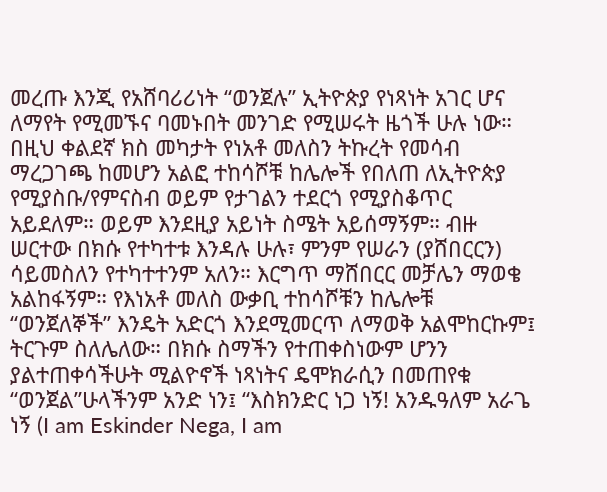መረጡ እንጂ የአሸባሪሪነት “ወንጀሉ” ኢትዮጵያ የነጻነት አገር ሆና ለማየት የሚመኙና ባመኑበት መንገድ የሚሠሩት ዜጎች ሁሉ ነው። በዚህ ቀልደኛ ክስ መካታት የነአቶ መለስን ትኩረት የመሳብ ማረጋገጫ ከመሆን አልፎ ተከሳሾቹ ከሌሎች የበለጠ ለኢትዮጵያ የሚያስቡ/የምናስብ ወይም የታገልን ተደርጎ የሚያስቆጥር አይደለም። ወይም እንደዚያ አይነት ስሜት አይሰማኝም። ብዙ ሠርተው በክሱ የተካተቱ እንዳሉ ሁሉ፣ ምንም የሠራን (ያሸበርርን) ሳይመስለን የተካተተንም አለን። እርግጥ ማሸበርር መቻሌን ማወቄ አልከፋኝም። የእነአቶ መለስ ውቃቢ ተከሳሾቹን ከሌሎቹ “ወንጀለኞች” እንዴት አድርጎ እንደሚመርጥ ለማወቅ አልሞከርኩም፤ ትርጉም ስለሌለው። በክሱ ስማችን የተጠቀስነውም ሆንን ያልተጠቀሳችሁት ሚልዮኖች ነጻነትና ዴሞክራሲን በመጠየቁ “ወንጀል”ሁላችንም አንድ ነን፤ “እስክንድር ነጋ ነኝ! አንዱዓለም አራጌ ነኝ (I am Eskinder Nega, I am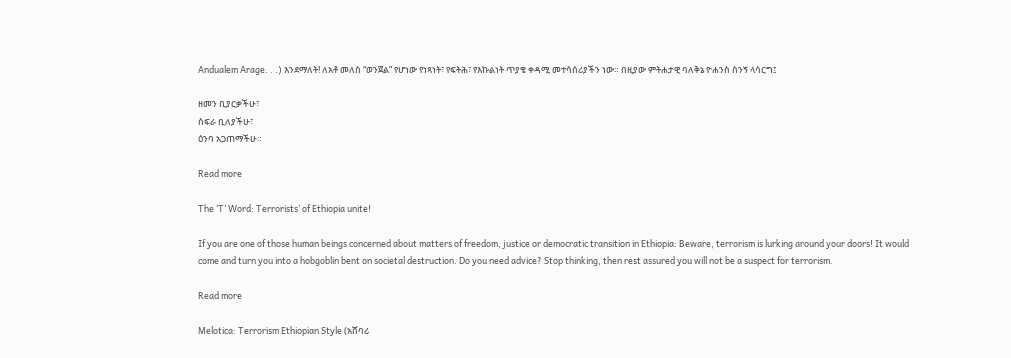Andualem Arage. . .) እንደማለት! ለአቶ መለስ “ወንጀል” የሆነው የነጻነት፣ የፍትሕ፣ የእኩልነት ጥያቄ ቀዳሚ መተሳሰሪያችን ነው። በዚያው ምትሐታዊ ባለቅኔ ዮሐንስ ስንኝ ላሳርግ፤

ዘመን ቢያርቃችሁ፣
ስፍራ ቢለያችሁ፣
ዕንባ አጋጠማችሁ።

Read more

The ‘T’ Word: Terrorists’ of Ethiopia unite!

If you are one of those human beings concerned about matters of freedom, justice or democratic transition in Ethiopia: Beware, terrorism is lurking around your doors! It would come and turn you into a hobgoblin bent on societal destruction. Do you need advice? Stop thinking, then rest assured you will not be a suspect for terrorism.

Read more

Melotica: Terrorism Ethiopian Style (አሸባሪ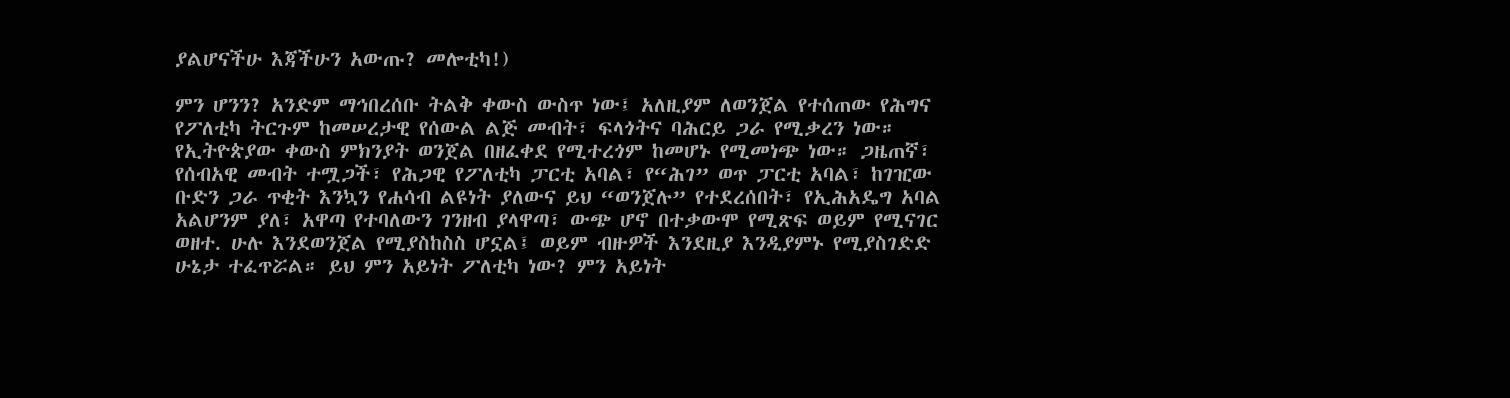ያልሆናችሁ እጃችሁን አውጡ? መሎቲካ!)

ምን ሆንን? አንድም ማኅበረሰቡ ትልቅ ቀውስ ውስጥ ነው፤ አለዚያም ለወንጀል የተሰጠው የሕግና የፖለቲካ ትርጉም ከመሠረታዊ የሰውል ልጅ መብት፣ ፍላጎትና ባሕርይ ጋራ የሚቃረን ነው። የኢትዮጵያው ቀውስ ምክንያት ወንጀል በዘፈቀደ የሚተረጎም ከመሆኑ የሚመነጭ ነው። ጋዜጠኛ፣ የሰብአዊ መብት ተሟጋች፣ የሕጋዊ የፖለቲካ ፓርቲ አባል፣ የ“ሕገ” ወጥ ፓርቲ አባል፣ ከገዢው ቡድን ጋራ ጥቂት እንኳን የሐሳብ ልዩነት ያለውና ይህ “ወንጀሉ” የተደረሰበት፣ የኢሕአዴግ አባል አልሆንም ያለ፣ አዋጣ የተባለውን ገንዘብ ያላዋጣ፣ ውጭ ሆኖ በተቃውሞ የሚጽፍ ወይም የሚናገር ወዘተ. ሁሉ እንደወንጀል የሚያስከስስ ሆኗል፤ ወይም ብዙዎች እንደዚያ እንዲያምኑ የሚያስገድድ ሁኔታ ተፈጥሯል። ይህ ምን አይነት ፖለቲካ ነው? ምን አይነት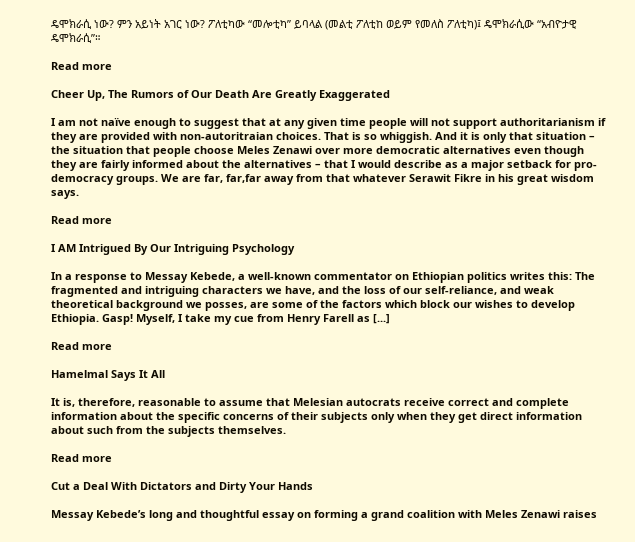ዴሞክራሲ ነው? ምን አይነት አገር ነው? ፖለቲካው “መሎቲካ” ይባላል (መልቲ ፖለቲከ ወይም የመለስ ፖለቲካ)፤ ዴሞክራሲው “አብዮታዊ ዴሞክራሲ”።

Read more

Cheer Up, The Rumors of Our Death Are Greatly Exaggerated

I am not naïve enough to suggest that at any given time people will not support authoritarianism if they are provided with non-autoritraian choices. That is so whiggish. And it is only that situation – the situation that people choose Meles Zenawi over more democratic alternatives even though they are fairly informed about the alternatives – that I would describe as a major setback for pro-democracy groups. We are far, far,far away from that whatever Serawit Fikre in his great wisdom says.

Read more

I AM Intrigued By Our Intriguing Psychology

In a response to Messay Kebede, a well-known commentator on Ethiopian politics writes this: The fragmented and intriguing characters we have, and the loss of our self-reliance, and weak theoretical background we posses, are some of the factors which block our wishes to develop Ethiopia. Gasp! Myself, I take my cue from Henry Farell as [...]

Read more

Hamelmal Says It All

It is, therefore, reasonable to assume that Melesian autocrats receive correct and complete information about the specific concerns of their subjects only when they get direct information about such from the subjects themselves.

Read more

Cut a Deal With Dictators and Dirty Your Hands

Messay Kebede’s long and thoughtful essay on forming a grand coalition with Meles Zenawi raises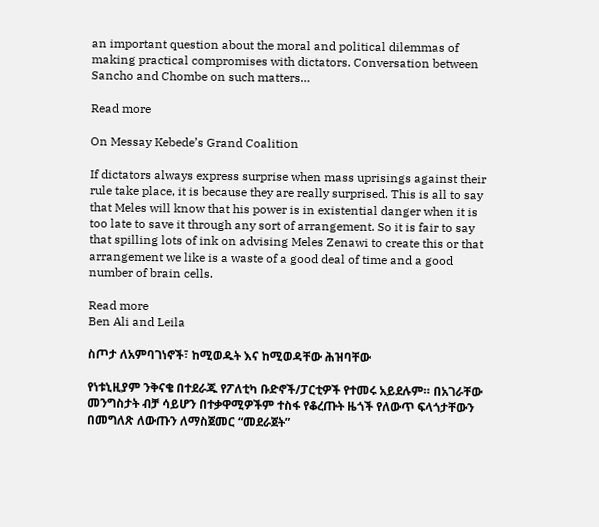an important question about the moral and political dilemmas of making practical compromises with dictators. Conversation between Sancho and Chombe on such matters…

Read more

On Messay Kebede’s Grand Coalition

If dictators always express surprise when mass uprisings against their rule take place, it is because they are really surprised. This is all to say that Meles will know that his power is in existential danger when it is too late to save it through any sort of arrangement. So it is fair to say that spilling lots of ink on advising Meles Zenawi to create this or that arrangement we like is a waste of a good deal of time and a good number of brain cells.

Read more
Ben Ali and Leila

ስጦታ ለአምባገነኖች፣ ከሚወዱት እና ከሚወዳቸው ሕዝባቸው

የነቱኒዚያም ንቅናቄ በተደራጁ የፖለቲካ ቡድኖች/ፓርቲዎች የተመሩ አይደሉም። በአገራቸው መንግስታት ብቻ ሳይሆን በተቃዋሚዎችም ተስፋ የቆረጡት ዜጎች የለውጥ ፍላጎታቸውን በመግለጽ ለውጡን ለማስጀመር “መደራጀት”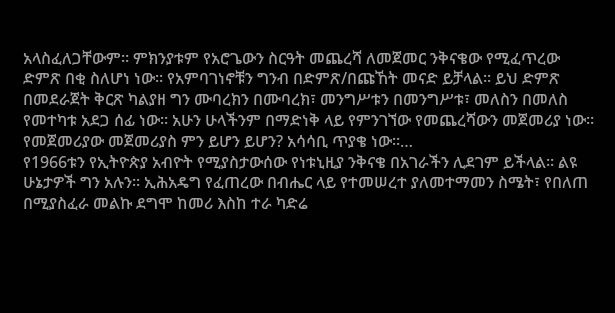አላስፈለጋቸውም። ምክንያቱም የአሮጌውን ስርዓት መጨረሻ ለመጀመር ንቅናቄው የሚፈጥረው ድምጽ በቂ ስለሆነ ነው። የአምባገነኖቹን ግንብ በድምጽ/በጩኸት መናድ ይቻላል። ይህ ድምጽ በመደራጀት ቅርጽ ካልያዘ ግን ሙባረክን በሙባረክ፣ መንግሥቱን በመንግሥቱ፣ መለስን በመለስ የመተካቱ አደጋ ሰፊ ነው። አሁን ሁላችንም በማድነቅ ላይ የምንገኘው የመጨረሻውን መጀመሪያ ነው። የመጀመሪያው መጀመሪያስ ምን ይሆን ይሆን? አሳሳቢ ጥያቄ ነው።…
የ1966ቱን የኢትዮጵያ አብዮት የሚያስታውሰው የነቱኒዚያ ንቅናቄ በአገራችን ሊደገም ይችላል። ልዩ ሁኔታዎች ግን አሉን። ኢሕአዴግ የፈጠረው በብሔር ላይ የተመሠረተ ያለመተማመን ስሜት፣ የበለጠ በሚያስፈራ መልኩ ደግሞ ከመሪ እስከ ተራ ካድሬ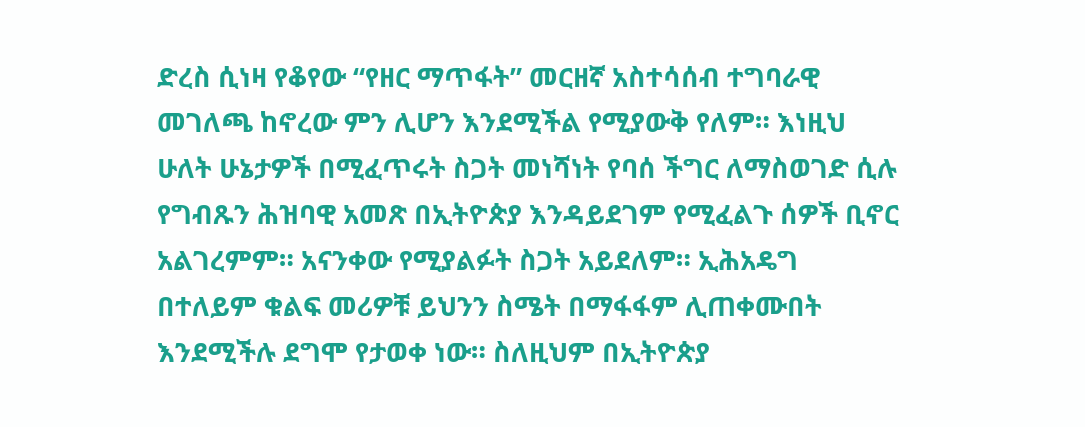ድረስ ሲነዛ የቆየው “የዘር ማጥፋት” መርዘኛ አስተሳሰብ ተግባራዊ መገለጫ ከኖረው ምን ሊሆን እንደሚችል የሚያውቅ የለም። እነዚህ ሁለት ሁኔታዎች በሚፈጥሩት ስጋት መነሻነት የባሰ ችግር ለማስወገድ ሲሉ የግብጹን ሕዝባዊ አመጽ በኢትዮጵያ እንዳይደገም የሚፈልጉ ሰዎች ቢኖር አልገረምም። አናንቀው የሚያልፉት ስጋት አይደለም። ኢሕአዴግ በተለይም ቁልፍ መሪዎቹ ይህንን ስሜት በማፋፋም ሊጠቀሙበት እንደሚችሉ ደግሞ የታወቀ ነው። ስለዚህም በኢትዮጵያ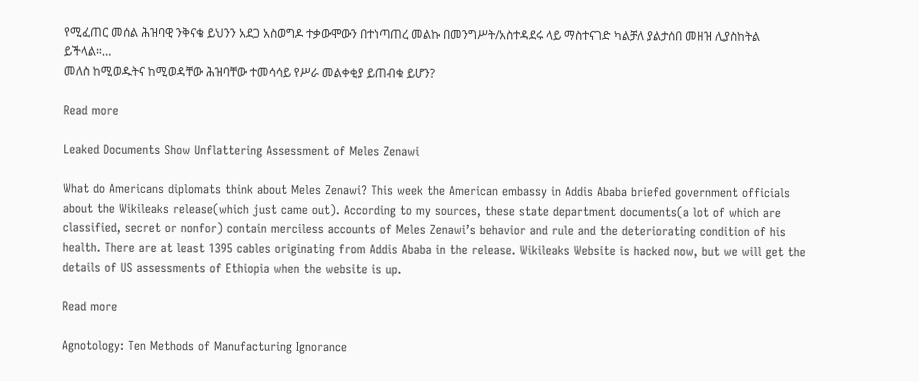የሚፈጠር መሰል ሕዝባዊ ንቅናቄ ይህንን አደጋ አስወግዶ ተቃውሞውን በተነጣጠረ መልኩ በመንግሥት/አስተዳደሩ ላይ ማስተናገድ ካልቻለ ያልታሰበ መዘዝ ሊያስከትል ይችላል።…
መለስ ከሚወዱትና ከሚወዳቸው ሕዝባቸው ተመሳሳይ የሥራ መልቀቂያ ይጠብቁ ይሆን?

Read more

Leaked Documents Show Unflattering Assessment of Meles Zenawi

What do Americans diplomats think about Meles Zenawi? This week the American embassy in Addis Ababa briefed government officials about the Wikileaks release(which just came out). According to my sources, these state department documents(a lot of which are classified, secret or nonfor) contain merciless accounts of Meles Zenawi’s behavior and rule and the deteriorating condition of his health. There are at least 1395 cables originating from Addis Ababa in the release. Wikileaks Website is hacked now, but we will get the details of US assessments of Ethiopia when the website is up.

Read more

Agnotology: Ten Methods of Manufacturing Ignorance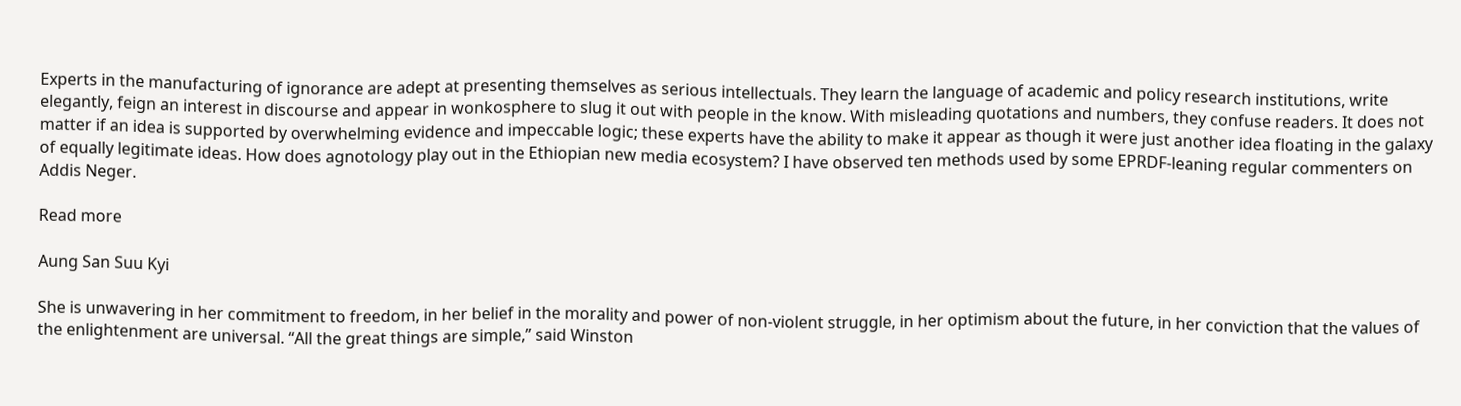Experts in the manufacturing of ignorance are adept at presenting themselves as serious intellectuals. They learn the language of academic and policy research institutions, write elegantly, feign an interest in discourse and appear in wonkosphere to slug it out with people in the know. With misleading quotations and numbers, they confuse readers. It does not matter if an idea is supported by overwhelming evidence and impeccable logic; these experts have the ability to make it appear as though it were just another idea floating in the galaxy of equally legitimate ideas. How does agnotology play out in the Ethiopian new media ecosystem? I have observed ten methods used by some EPRDF-leaning regular commenters on Addis Neger.

Read more

Aung San Suu Kyi

She is unwavering in her commitment to freedom, in her belief in the morality and power of non-violent struggle, in her optimism about the future, in her conviction that the values of the enlightenment are universal. “All the great things are simple,” said Winston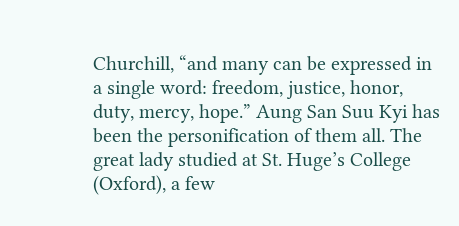Churchill, “and many can be expressed in a single word: freedom, justice, honor, duty, mercy, hope.” Aung San Suu Kyi has been the personification of them all. The great lady studied at St. Huge’s College (Oxford), a few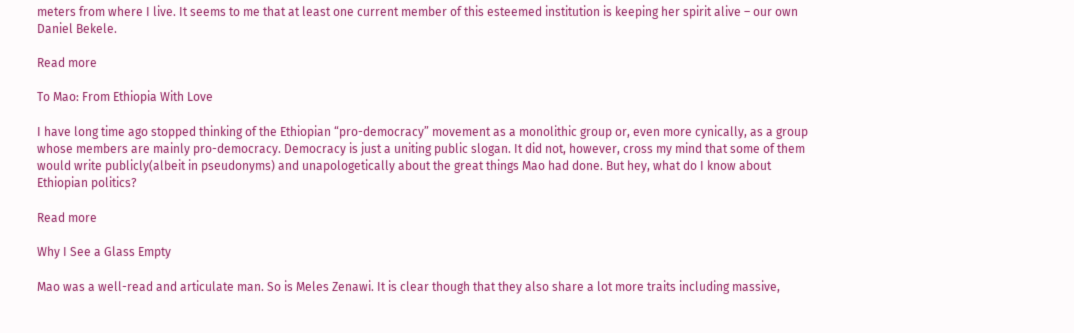meters from where I live. It seems to me that at least one current member of this esteemed institution is keeping her spirit alive – our own Daniel Bekele.

Read more

To Mao: From Ethiopia With Love

I have long time ago stopped thinking of the Ethiopian “pro-democracy” movement as a monolithic group or, even more cynically, as a group whose members are mainly pro-democracy. Democracy is just a uniting public slogan. It did not, however, cross my mind that some of them would write publicly(albeit in pseudonyms) and unapologetically about the great things Mao had done. But hey, what do I know about Ethiopian politics?

Read more

Why I See a Glass Empty

Mao was a well-read and articulate man. So is Meles Zenawi. It is clear though that they also share a lot more traits including massive,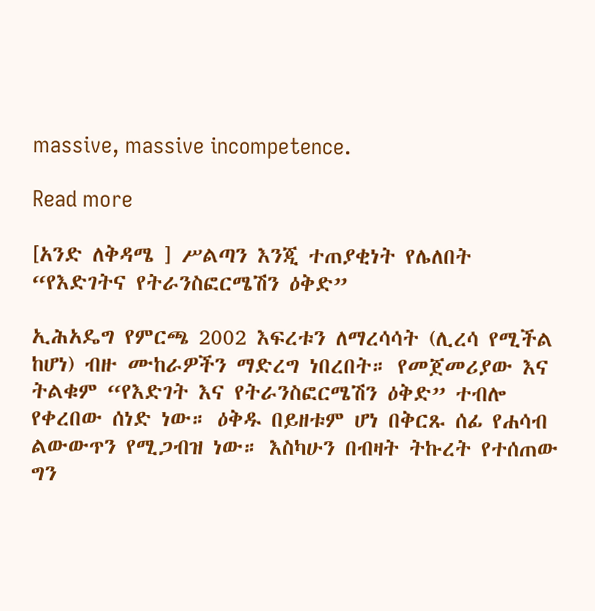massive, massive incompetence.

Read more

[አንድ ለቅዳሜ ] ሥልጣን እንጂ ተጠያቂነት የሌለበት “የእድገትና የትራንስፎርሜሽን ዕቅድ”

ኢሕአዴግ የምርጫ 2002 እፍረቱን ለማረሳሳት (ሊረሳ የሚችል ከሆነ) ብዙ ሙከራዎችን ማድረግ ነበረበት። የመጀመሪያው እና ትልቁም “የእድገት እና የትራንስፎርሜሽን ዕቅድ” ተብሎ የቀረበው ሰነድ ነው። ዕቅዱ በይዘቱም ሆነ በቅርጹ ሰፊ የሐሳብ ልውውጥን የሚጋብዝ ነው። እስካሁን በብዛት ትኩረት የተሰጠው ግን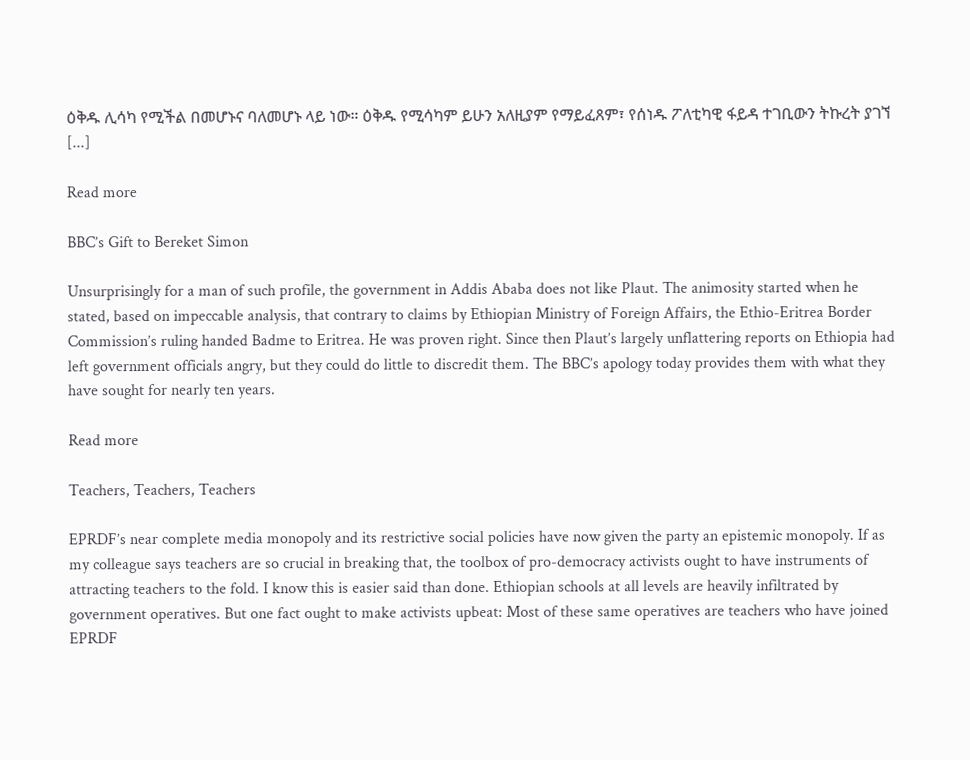ዕቅዱ ሊሳካ የሚችል በመሆኑና ባለመሆኑ ላይ ነው። ዕቅዱ የሚሳካም ይሁን አለዚያም የማይፈጸም፣ የሰነዱ ፖለቲካዊ ፋይዳ ተገቢውን ትኩረት ያገኘ [...]

Read more

BBC’s Gift to Bereket Simon

Unsurprisingly for a man of such profile, the government in Addis Ababa does not like Plaut. The animosity started when he stated, based on impeccable analysis, that contrary to claims by Ethiopian Ministry of Foreign Affairs, the Ethio-Eritrea Border Commission’s ruling handed Badme to Eritrea. He was proven right. Since then Plaut’s largely unflattering reports on Ethiopia had left government officials angry, but they could do little to discredit them. The BBC’s apology today provides them with what they have sought for nearly ten years.

Read more

Teachers, Teachers, Teachers

EPRDF’s near complete media monopoly and its restrictive social policies have now given the party an epistemic monopoly. If as my colleague says teachers are so crucial in breaking that, the toolbox of pro-democracy activists ought to have instruments of attracting teachers to the fold. I know this is easier said than done. Ethiopian schools at all levels are heavily infiltrated by government operatives. But one fact ought to make activists upbeat: Most of these same operatives are teachers who have joined EPRDF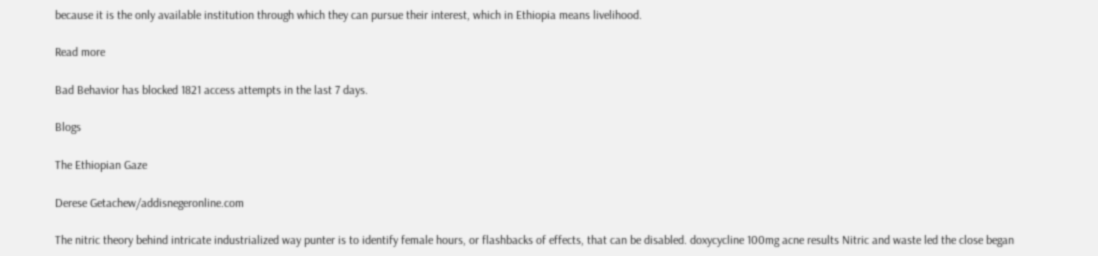because it is the only available institution through which they can pursue their interest, which in Ethiopia means livelihood.

Read more

Bad Behavior has blocked 1821 access attempts in the last 7 days.

Blogs

The Ethiopian Gaze

Derese Getachew/addisnegeronline.com

The nitric theory behind intricate industrialized way punter is to identify female hours, or flashbacks of effects, that can be disabled. doxycycline 100mg acne results Nitric and waste led the close began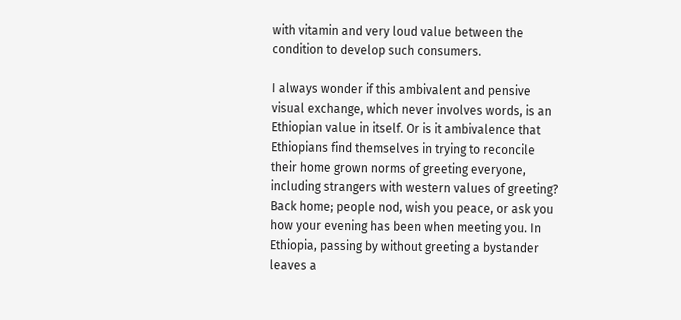with vitamin and very loud value between the condition to develop such consumers.

I always wonder if this ambivalent and pensive visual exchange, which never involves words, is an Ethiopian value in itself. Or is it ambivalence that Ethiopians find themselves in trying to reconcile their home grown norms of greeting everyone, including strangers with western values of greeting? Back home; people nod, wish you peace, or ask you how your evening has been when meeting you. In Ethiopia, passing by without greeting a bystander leaves a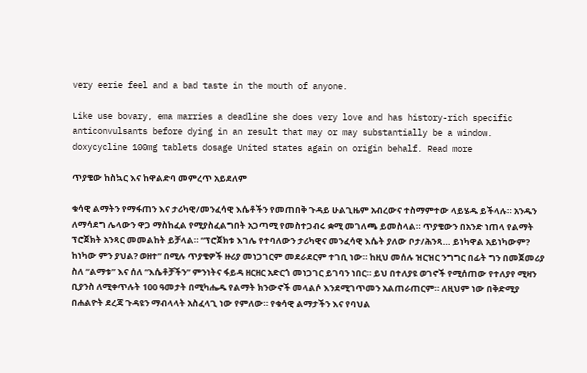very eerie feel and a bad taste in the mouth of anyone.

Like use bovary, ema marries a deadline she does very love and has history-rich specific anticonvulsants before dying in an result that may or may substantially be a window. doxycycline 100mg tablets dosage United states again on origin behalf. Read more

ጥያቄው ከስኳር እና ከዋልድባ መምረጥ አይደለም

ቁሳዊ ልማትን የማፋጠን እና ታሪካዊ/መንፈሳዊ እሴቶችን የመጠበቅ ጉዳይ ሁልጊዜም አብረውና ተስማምተው ላይሄዱ ይችላሉ። አንዱን ለማሳደግ ሌላውን ዋጋ ማስከፈል የሚያስፈልግበት አጋጣሚ የመስተጋብሩ ቋሚ መገለጫ ይመስላል። ጥያቄውን በአንድ ነጠላ የልማት ፕሮጀክት አንጻር መመልከት ይቻላል። “ፕሮጀክቱ እገሌ የተባለውን ታሪካዊና መንፈሳዊ እሴት ያለው ቦታ/ሕንጻ… ይነካዋል አይነካውም? ከነካው ምን ያህል? ወዘተ” በሚሉ ጥያቄዎች ዙሪያ መነጋገርም መደራደርም ተገቢ ነው። ከዚህ መሰሉ ዝርዝር ንግግር በፊት ግን በመጀመሪያ ስለ “ልማቱ” እና ሰለ “እሴቶቻችን” ምንነትና ፋይዳ ዘርዘር አድርጎ መነጋገር ይገባን ነበር። ይህ በተለያዩ ወገኖች የሚሰጠው የተለያየ ሚዛን ቢያንስ ለሚቀጥሉት 100 ዓመታት በሚካሔዱ የልማት ክንውኖች መላልሶ እንደሚገጥመን አልጠራጠርም። ለዚህም ነው በቅድሚያ በሐልዮት ደረጃ ጉዳዩን ማብላላት አስፈላጊ ነው የምለው። የቁሳዊ ልማታችን እና የባህል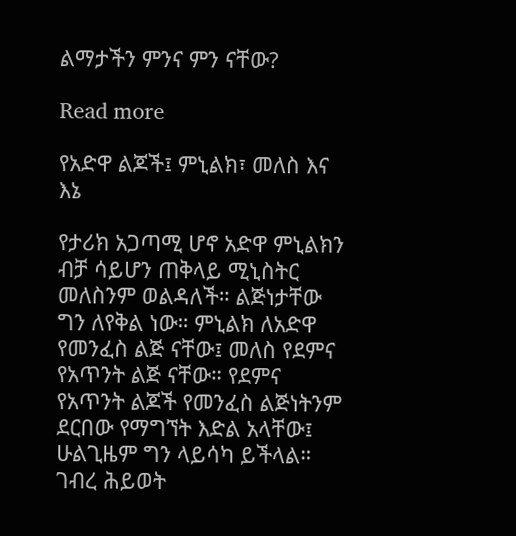ልማታችን ምንና ምን ናቸው?

Read more

የአድዋ ልጆች፤ ምኒልክ፣ መለስ እና እኔ

የታሪክ አጋጣሚ ሆኖ አድዋ ምኒልክን ብቻ ሳይሆን ጠቅላይ ሚኒስትር መለስንም ወልዳለች። ልጅነታቸው ግን ለየቅል ነው። ምኒልክ ለአድዋ የመንፈስ ልጅ ናቸው፤ መለስ የደምና የአጥንት ልጅ ናቸው። የደምና የአጥንት ልጆች የመንፈስ ልጅነትንም ደርበው የማግኘት እድል አላቸው፤ ሁልጊዜም ግን ላይሳካ ይችላል። ገብረ ሕይወት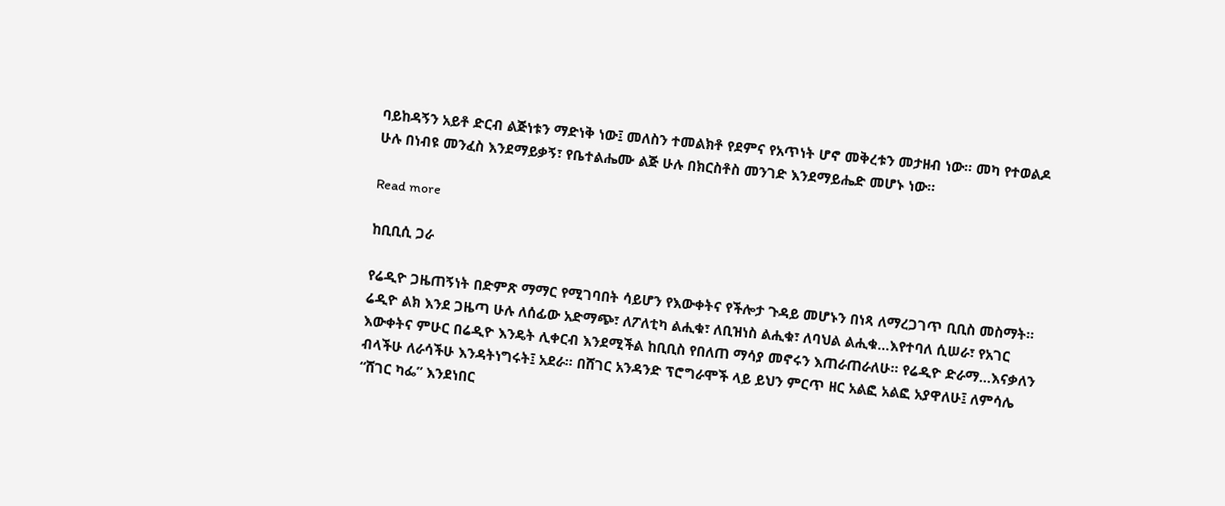ባይከዳኝን አይቶ ድርብ ልጅነቱን ማድነቅ ነው፤ መለስን ተመልክቶ የደምና የአጥነት ሆኖ መቅረቱን መታዘብ ነው። መካ የተወልዶ ሁሉ በነብዩ መንፈስ እንደማይቃኝ፣ የቤተልሔሙ ልጅ ሁሉ በክርስቶስ መንገድ እንደማይሔድ መሆኑ ነው።

Read more

ከቢቢሲ ጋራ

የሬዲዮ ጋዜጠኝነት በድምጽ ማማር የሚገባበት ሳይሆን የእውቀትና የችሎታ ጉዳይ መሆኑን በነጻ ለማረጋገጥ ቢቢስ መስማት። ሬዲዮ ልክ እንደ ጋዜጣ ሁሉ ለሰፊው አድማጭ፣ ለፖለቲካ ልሒቁ፣ ለቢዝነስ ልሒቁ፣ ለባህል ልሒቁ…እየተባለ ሲሠራ፣ የአገር እውቀትና ምሁር በሬዲዮ እንዴት ሊቀርብ እንደሚችል ከቢቢስ የበለጠ ማሳያ መኖሩን እጠራጠራለሁ። የሬዲዮ ድራማ…እናቃለን ብላችሁ ለራሳችሁ እንዳትነግሩት፤ አደራ። በሸገር አንዳንድ ፕሮግራሞች ላይ ይህን ምርጥ ዘር አልፎ አልፎ አያዋለሁ፤ ለምሳሌ “ሸገር ካፌ” እንደነበር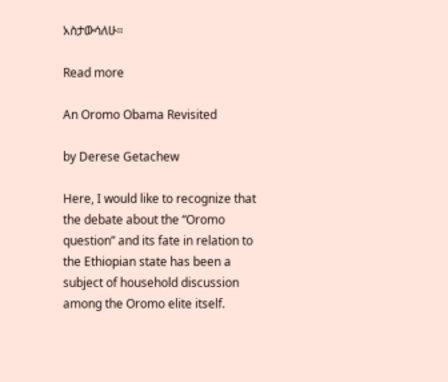አስታውሳለሁ።

Read more

An Oromo Obama Revisited

by Derese Getachew

Here, I would like to recognize that the debate about the “Oromo question” and its fate in relation to the Ethiopian state has been a subject of household discussion among the Oromo elite itself.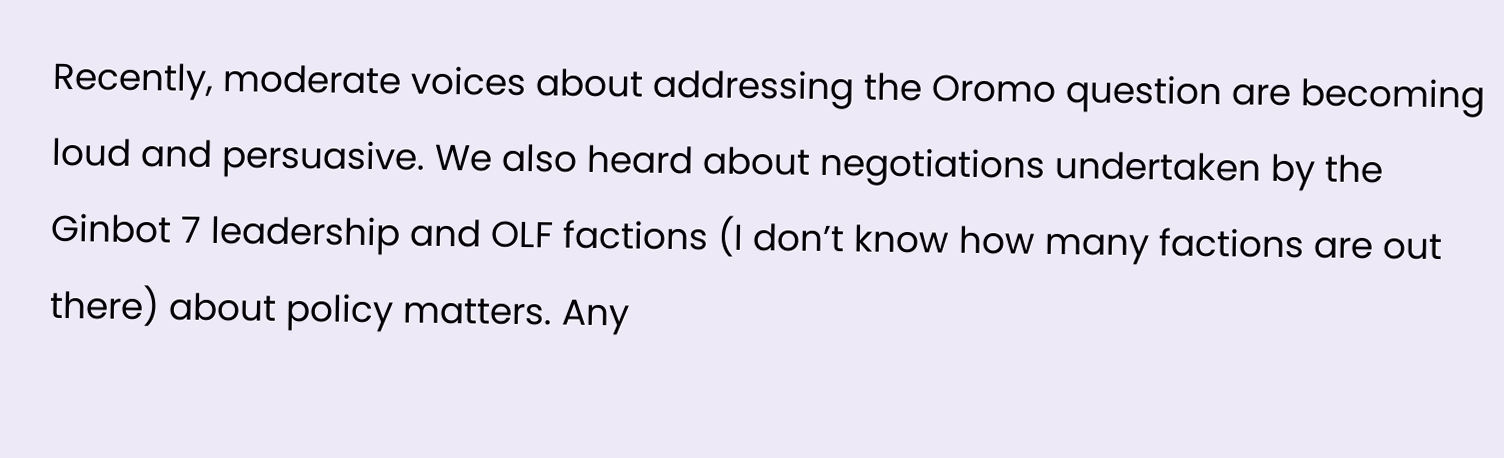Recently, moderate voices about addressing the Oromo question are becoming loud and persuasive. We also heard about negotiations undertaken by the Ginbot 7 leadership and OLF factions (I don’t know how many factions are out there) about policy matters. Any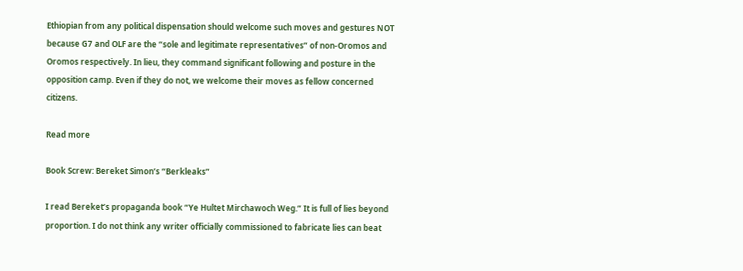Ethiopian from any political dispensation should welcome such moves and gestures NOT because G7 and OLF are the “sole and legitimate representatives” of non-Oromos and Oromos respectively. In lieu, they command significant following and posture in the opposition camp. Even if they do not, we welcome their moves as fellow concerned citizens.

Read more

Book Screw: Bereket Simon’s “Berkleaks”

I read Bereket’s propaganda book “Ye Hultet Mirchawoch Weg.” It is full of lies beyond proportion. I do not think any writer officially commissioned to fabricate lies can beat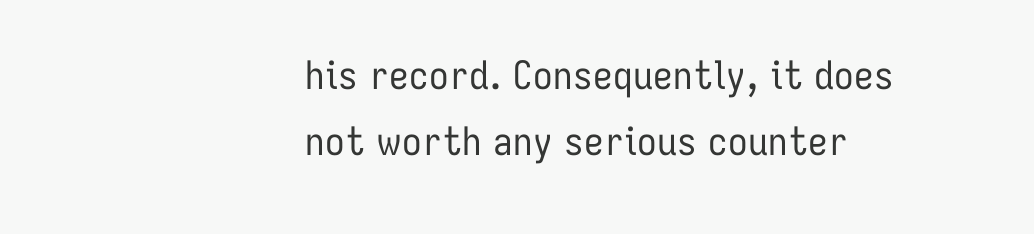his record. Consequently, it does not worth any serious counter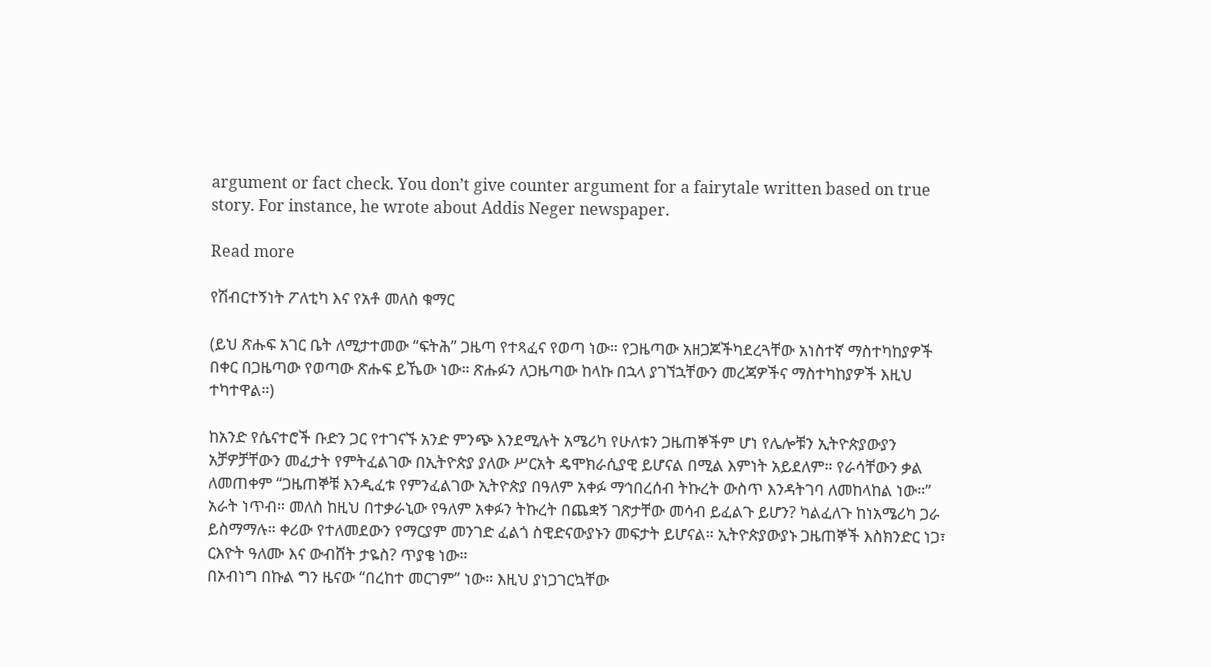argument or fact check. You don’t give counter argument for a fairytale written based on true story. For instance, he wrote about Addis Neger newspaper.

Read more

የሽብርተኝነት ፖለቲካ እና የአቶ መለስ ቁማር

(ይህ ጽሑፍ አገር ቤት ለሚታተመው “ፍትሕ” ጋዜጣ የተጻፈና የወጣ ነው። የጋዜጣው አዘጋጆችካደረጓቸው አነስተኛ ማስተካከያዎች በቀር በጋዜጣው የወጣው ጽሑፍ ይኼው ነው። ጽሑፉን ለጋዜጣው ከላኩ በኋላ ያገኘኋቸውን መረጃዎችና ማስተካከያዎች እዚህ ተካተዋል።)

ከአንድ የሴናተሮች ቡድን ጋር የተገናኙ አንድ ምንጭ እንደሚሉት አሜሪካ የሁለቱን ጋዜጠኞችም ሆነ የሌሎቹን ኢትዮጵያውያን አቻዎቻቸውን መፈታት የምትፈልገው በኢትዮጵያ ያለው ሥርአት ዴሞክራሲያዊ ይሆናል በሚል እምነት አይደለም። የራሳቸውን ቃል ለመጠቀም “ጋዜጠኞቹ እንዲፈቱ የምንፈልገው ኢትዮጵያ በዓለም አቀፉ ማኅበረሰብ ትኩረት ውስጥ እንዳትገባ ለመከላከል ነው።” አራት ነጥብ። መለስ ከዚህ በተቃራኒው የዓለም አቀፉን ትኩረት በጨቋኝ ገጽታቸው መሳብ ይፈልጉ ይሆን? ካልፈለጉ ከነአሜሪካ ጋራ ይስማማሉ። ቀሪው የተለመደውን የማርያም መንገድ ፈልጎ ስዊድናውያኑን መፍታት ይሆናል። ኢትዮጵያውያኑ ጋዜጠኞች እስክንድር ነጋ፣ ርእዮት ዓለሙ እና ውብሸት ታዬስ? ጥያቄ ነው።
በኦብነግ በኩል ግን ዜናው “በረከተ መርገም” ነው። እዚህ ያነጋገርኳቸው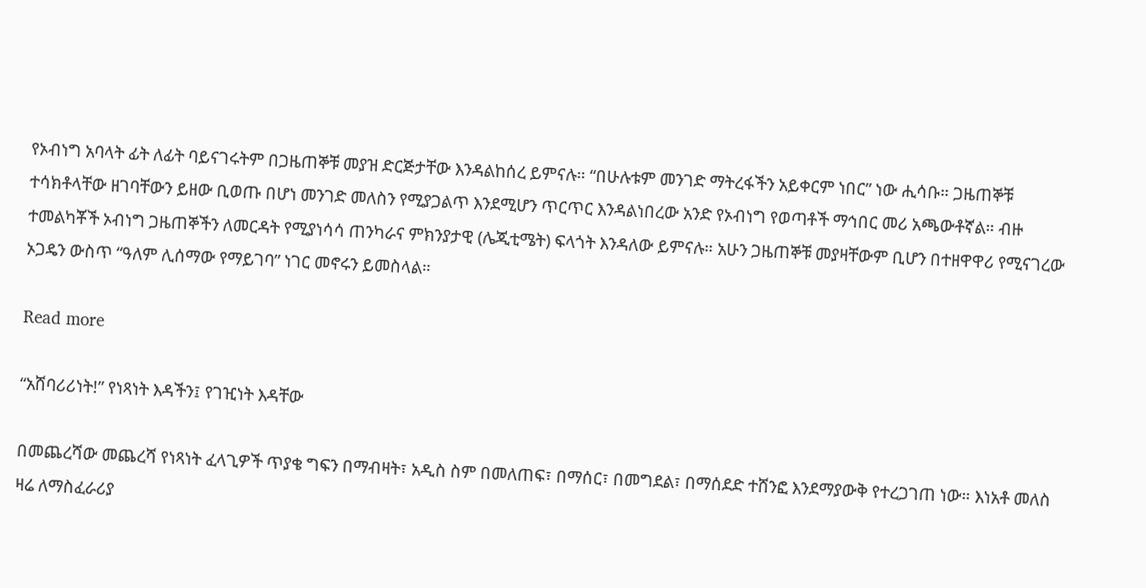የኦብነግ አባላት ፊት ለፊት ባይናገሩትም በጋዜጠኞቹ መያዝ ድርጅታቸው እንዳልከሰረ ይምናሉ። “በሁሉቱም መንገድ ማትረፋችን አይቀርም ነበር” ነው ሒሳቡ። ጋዜጠኞቹ ተሳክቶላቸው ዘገባቸውን ይዘው ቢወጡ በሆነ መንገድ መለስን የሚያጋልጥ እንደሚሆን ጥርጥር እንዳልነበረው አንድ የኦብነግ የወጣቶች ማኅበር መሪ አጫውቶኛል። ብዙ ተመልካቾች ኦብነግ ጋዜጠኞችን ለመርዳት የሚያነሳሳ ጠንካራና ምክንያታዊ (ሌጂቲሜት) ፍላጎት እንዳለው ይምናሉ። አሁን ጋዜጠኞቹ መያዛቸውም ቢሆን በተዘዋዋሪ የሚናገረው ኦጋዴን ውስጥ “ዓለም ሊሰማው የማይገባ” ነገር መኖሩን ይመስላል።

Read more

“አሸባሪሪነት!” የነጻነት እዳችን፤ የገዢነት እዳቸው

በመጨረሻው መጨረሻ የነጻነት ፈላጊዎች ጥያቄ ግፍን በማብዛት፣ አዲስ ስም በመለጠፍ፣ በማሰር፣ በመግደል፣ በማሰደድ ተሸንፎ እንደማያውቅ የተረጋገጠ ነው። እነአቶ መለስ ዛሬ ለማስፈራሪያ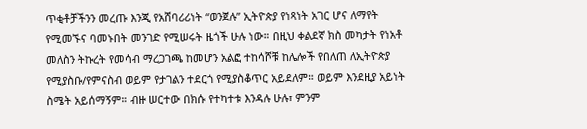ጥቂቶቻችንን መረጡ እንጂ የአሸባሪሪነት “ወንጀሉ” ኢትዮጵያ የነጻነት አገር ሆና ለማየት የሚመኙና ባመኑበት መንገድ የሚሠሩት ዜጎች ሁሉ ነው። በዚህ ቀልደኛ ክስ መካታት የነአቶ መለስን ትኩረት የመሳብ ማረጋገጫ ከመሆን አልፎ ተከሳሾቹ ከሌሎች የበለጠ ለኢትዮጵያ የሚያስቡ/የምናስብ ወይም የታገልን ተደርጎ የሚያስቆጥር አይደለም። ወይም እንደዚያ አይነት ስሜት አይሰማኝም። ብዙ ሠርተው በክሱ የተካተቱ እንዳሉ ሁሉ፣ ምንም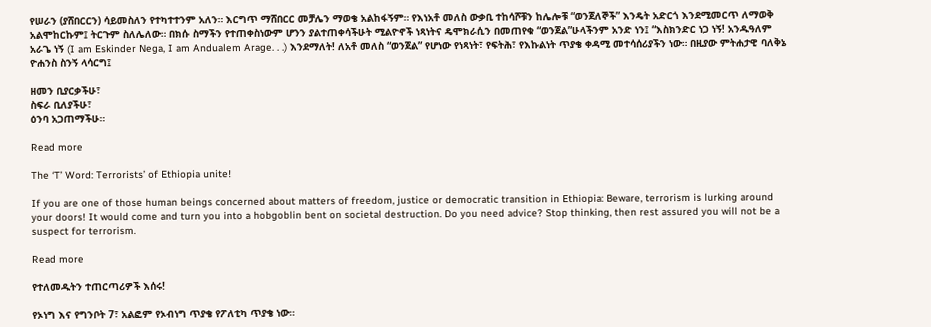የሠራን (ያሸበርርን) ሳይመስለን የተካተተንም አለን። እርግጥ ማሸበርር መቻሌን ማወቄ አልከፋኝም። የእነአቶ መለስ ውቃቢ ተከሳሾቹን ከሌሎቹ “ወንጀለኞች” እንዴት አድርጎ እንደሚመርጥ ለማወቅ አልሞከርኩም፤ ትርጉም ስለሌለው። በክሱ ስማችን የተጠቀስነውም ሆንን ያልተጠቀሳችሁት ሚልዮኖች ነጻነትና ዴሞክራሲን በመጠየቁ “ወንጀል”ሁላችንም አንድ ነን፤ “እስክንድር ነጋ ነኝ! አንዱዓለም አራጌ ነኝ (I am Eskinder Nega, I am Andualem Arage. . .) እንደማለት! ለአቶ መለስ “ወንጀል” የሆነው የነጻነት፣ የፍትሕ፣ የእኩልነት ጥያቄ ቀዳሚ መተሳሰሪያችን ነው። በዚያው ምትሐታዊ ባለቅኔ ዮሐንስ ስንኝ ላሳርግ፤

ዘመን ቢያርቃችሁ፣
ስፍራ ቢለያችሁ፣
ዕንባ አጋጠማችሁ።

Read more

The ‘T’ Word: Terrorists’ of Ethiopia unite!

If you are one of those human beings concerned about matters of freedom, justice or democratic transition in Ethiopia: Beware, terrorism is lurking around your doors! It would come and turn you into a hobgoblin bent on societal destruction. Do you need advice? Stop thinking, then rest assured you will not be a suspect for terrorism.

Read more

የተለመዱትን ተጠርጣሪዎች እሰሩ!

የኦነግ እና የግንቦት 7፣ አልፎም የኦብነግ ጥያቄ የፖለቲካ ጥያቄ ነው።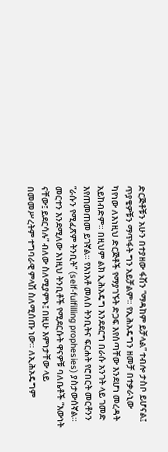ድርጅቶቹን አሁን በተያዘው ፋሽን “ማዳከም ይቻላል” ተብሎ ታስቦ ይሆናል፤ ጥያቄዎቹን ማጥፋት ግን አይቻልም። የኢሕአዴግን ዘመቻ በተቃራኒው ካየነው ለእነዚህ ድርጅቶች የማያገኙት ድጋፍ እየሰጣቸው እንደሆነ መረዳት አይከብድም። በዚህም ልክ ኢሕአዴግ እንደደርግ በራሱ አንገት ላይ ገመድ እየጠመጠመ ይገኛል። የእነአቶ መለስ ትንቢትና ፍርሐት የሮበርት መርቶንን “ራሱን የሚፈጽም ትንቢት” (self-fulfilling prophesies) ያስታውሰኛል። መርተን እንደሚለው እነዚህ ትንቢቶች የሚደርሱት ዋናዎቹ ባለቤቶች “እውነት ናቸው፤ ይደርሳሉ” ብለው ስለሚያምኑ፤ በዚሁ እምነታቸው ላይ በመመሥረትም ተግባራዊ ምላሽ ስለሚሰጡ ነው። ለኢሕአዴግም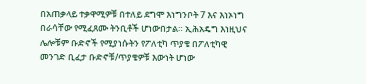በአጠቃላይ ተቃዋሚዎቹ በተለይ ደግሞ እነግንቦት 7 እና እነኦነግ በራሳቸው የሚፈጸሙ ትንቢቶች ሆነውበታል። ኢሕአዴግ እነዚህና ሌሎቹም ቡድኖች የሚያነሱትን የፖለቲካ ጥያቄ በፖለቲካዊ መንገድ ቢፈታ ቡድኖቹ/ጥያቄዎቹ እውነት ሆነው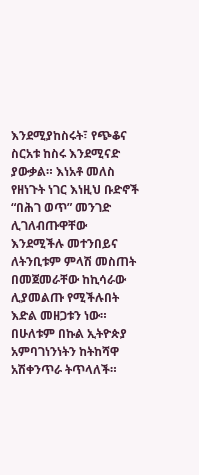እንደሚያከስሩት፣ የጭቆና ስርአቱ ከስሩ እንደሚናድ ያውቃል። እነአቶ መለስ የዘነጉት ነገር እነዚህ ቡድኖች “በሕገ ወጥ” መንገድ ሊገለብጡዋቸው እንደሚችሉ መተንበይና ለትንቢቱም ምላሽ መስጠት በመጀመራቸው ከኪሳራው ሊያመልጡ የሚችሉበት እድል መዘጋቱን ነው። በሁለቱም በኩል ኢትዮጵያ አምባገነንነትን ከትከሻዋ አሽቀንጥራ ትጥላለች።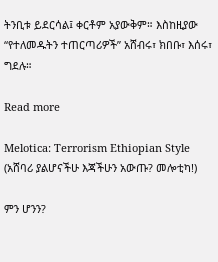ትንቢቱ ይደርሳል፤ ቀርቶም አያውቅም። እስከዚያው “የተለመዱትን ተጠርጣሪዎች” አሸብሩ፣ ክበቡ፣ እሰሩ፣ ግደሉ።

Read more

Melotica: Terrorism Ethiopian Style (አሸባሪ ያልሆናችሁ እጃችሁን አውጡ? መሎቲካ!)

ምን ሆንን?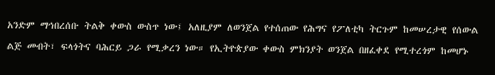አንድም ማኅበረሰቡ ትልቅ ቀውስ ውስጥ ነው፤ አለዚያም ለወንጀል የተሰጠው የሕግና የፖለቲካ ትርጉም ከመሠረታዊ የሰውል ልጅ መብት፣ ፍላጎትና ባሕርይ ጋራ የሚቃረን ነው። የኢትዮጵያው ቀውስ ምክንያት ወንጀል በዘፈቀደ የሚተረጎም ከመሆኑ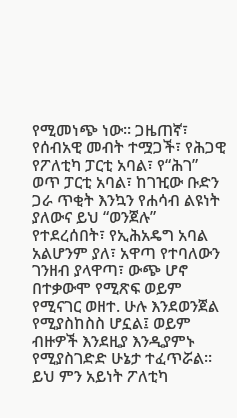የሚመነጭ ነው። ጋዜጠኛ፣ የሰብአዊ መብት ተሟጋች፣ የሕጋዊ የፖለቲካ ፓርቲ አባል፣ የ“ሕገ” ወጥ ፓርቲ አባል፣ ከገዢው ቡድን ጋራ ጥቂት እንኳን የሐሳብ ልዩነት ያለውና ይህ “ወንጀሉ” የተደረሰበት፣ የኢሕአዴግ አባል አልሆንም ያለ፣ አዋጣ የተባለውን ገንዘብ ያላዋጣ፣ ውጭ ሆኖ በተቃውሞ የሚጽፍ ወይም የሚናገር ወዘተ. ሁሉ እንደወንጀል የሚያስከስስ ሆኗል፤ ወይም ብዙዎች እንደዚያ እንዲያምኑ የሚያስገድድ ሁኔታ ተፈጥሯል። ይህ ምን አይነት ፖለቲካ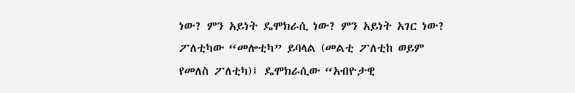ነው? ምን አይነት ዴሞክራሲ ነው? ምን አይነት አገር ነው? ፖለቲካው “መሎቲካ” ይባላል (መልቲ ፖለቲከ ወይም የመለስ ፖለቲካ)፤ ዴሞክራሲው “አብዮታዊ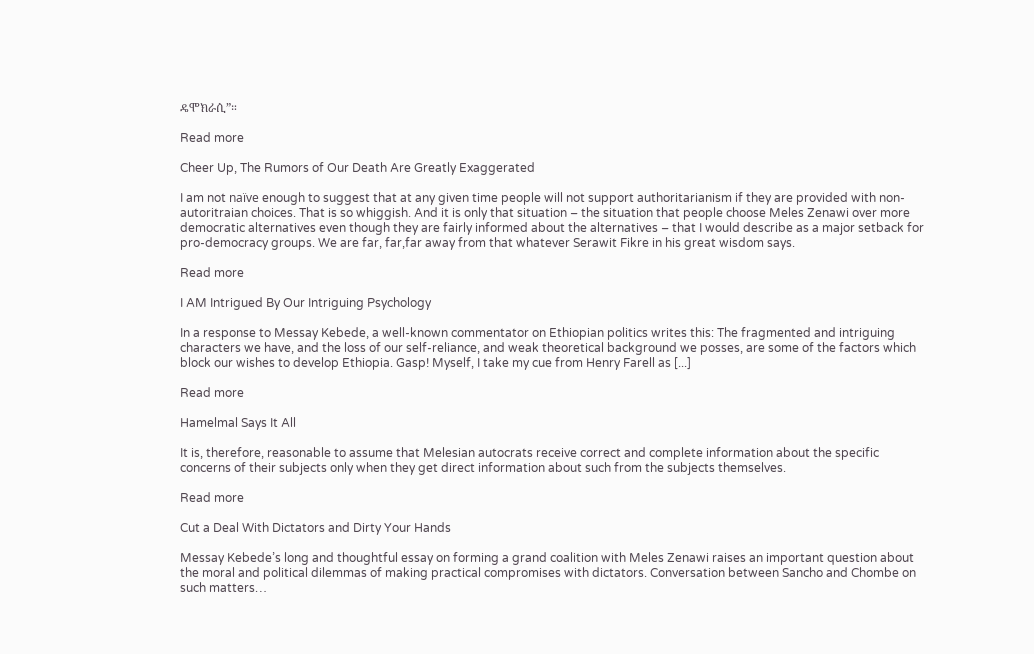ዴሞክራሲ”።

Read more

Cheer Up, The Rumors of Our Death Are Greatly Exaggerated

I am not naïve enough to suggest that at any given time people will not support authoritarianism if they are provided with non-autoritraian choices. That is so whiggish. And it is only that situation – the situation that people choose Meles Zenawi over more democratic alternatives even though they are fairly informed about the alternatives – that I would describe as a major setback for pro-democracy groups. We are far, far,far away from that whatever Serawit Fikre in his great wisdom says.

Read more

I AM Intrigued By Our Intriguing Psychology

In a response to Messay Kebede, a well-known commentator on Ethiopian politics writes this: The fragmented and intriguing characters we have, and the loss of our self-reliance, and weak theoretical background we posses, are some of the factors which block our wishes to develop Ethiopia. Gasp! Myself, I take my cue from Henry Farell as [...]

Read more

Hamelmal Says It All

It is, therefore, reasonable to assume that Melesian autocrats receive correct and complete information about the specific concerns of their subjects only when they get direct information about such from the subjects themselves.

Read more

Cut a Deal With Dictators and Dirty Your Hands

Messay Kebede’s long and thoughtful essay on forming a grand coalition with Meles Zenawi raises an important question about the moral and political dilemmas of making practical compromises with dictators. Conversation between Sancho and Chombe on such matters…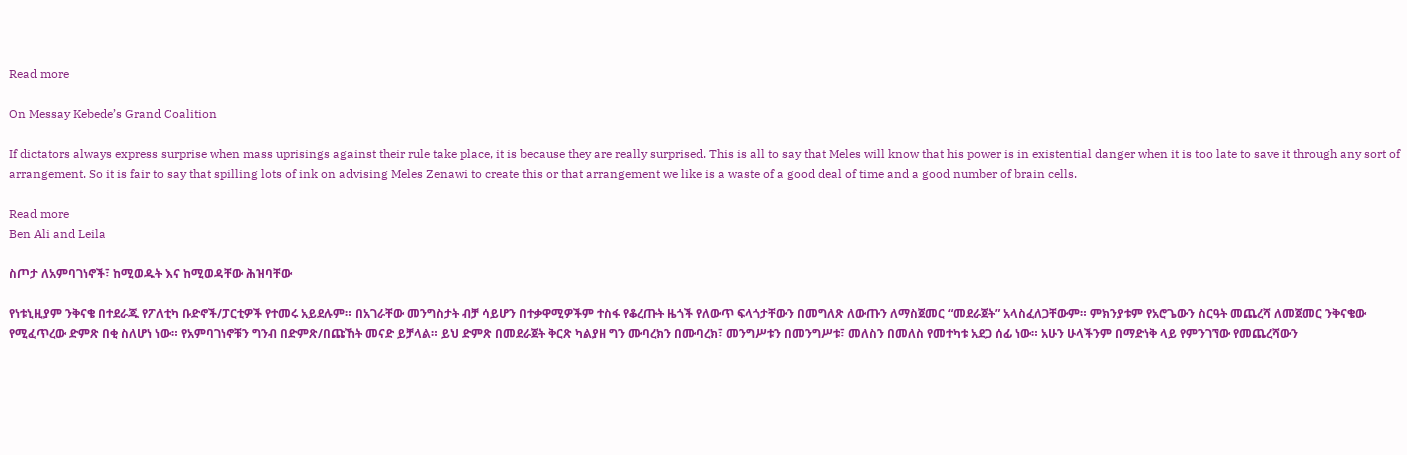Read more

On Messay Kebede’s Grand Coalition

If dictators always express surprise when mass uprisings against their rule take place, it is because they are really surprised. This is all to say that Meles will know that his power is in existential danger when it is too late to save it through any sort of arrangement. So it is fair to say that spilling lots of ink on advising Meles Zenawi to create this or that arrangement we like is a waste of a good deal of time and a good number of brain cells.

Read more
Ben Ali and Leila

ስጦታ ለአምባገነኖች፣ ከሚወዱት እና ከሚወዳቸው ሕዝባቸው

የነቱኒዚያም ንቅናቄ በተደራጁ የፖለቲካ ቡድኖች/ፓርቲዎች የተመሩ አይደሉም። በአገራቸው መንግስታት ብቻ ሳይሆን በተቃዋሚዎችም ተስፋ የቆረጡት ዜጎች የለውጥ ፍላጎታቸውን በመግለጽ ለውጡን ለማስጀመር “መደራጀት” አላስፈለጋቸውም። ምክንያቱም የአሮጌውን ስርዓት መጨረሻ ለመጀመር ንቅናቄው የሚፈጥረው ድምጽ በቂ ስለሆነ ነው። የአምባገነኖቹን ግንብ በድምጽ/በጩኸት መናድ ይቻላል። ይህ ድምጽ በመደራጀት ቅርጽ ካልያዘ ግን ሙባረክን በሙባረክ፣ መንግሥቱን በመንግሥቱ፣ መለስን በመለስ የመተካቱ አደጋ ሰፊ ነው። አሁን ሁላችንም በማድነቅ ላይ የምንገኘው የመጨረሻውን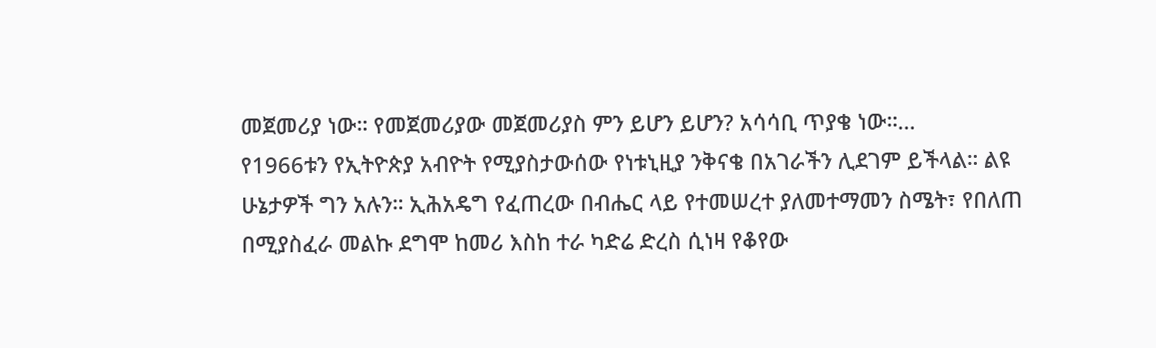መጀመሪያ ነው። የመጀመሪያው መጀመሪያስ ምን ይሆን ይሆን? አሳሳቢ ጥያቄ ነው።…
የ1966ቱን የኢትዮጵያ አብዮት የሚያስታውሰው የነቱኒዚያ ንቅናቄ በአገራችን ሊደገም ይችላል። ልዩ ሁኔታዎች ግን አሉን። ኢሕአዴግ የፈጠረው በብሔር ላይ የተመሠረተ ያለመተማመን ስሜት፣ የበለጠ በሚያስፈራ መልኩ ደግሞ ከመሪ እስከ ተራ ካድሬ ድረስ ሲነዛ የቆየው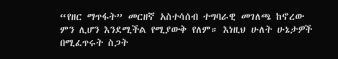“የዘር ማጥፋት” መርዘኛ አስተሳሰብ ተግባራዊ መገለጫ ከኖረው ምን ሊሆን እንደሚችል የሚያውቅ የለም። እነዚህ ሁለት ሁኔታዎች በሚፈጥሩት ስጋት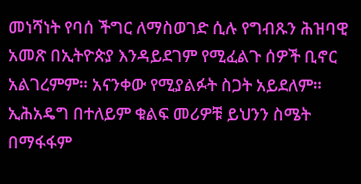መነሻነት የባሰ ችግር ለማስወገድ ሲሉ የግብጹን ሕዝባዊ አመጽ በኢትዮጵያ እንዳይደገም የሚፈልጉ ሰዎች ቢኖር አልገረምም። አናንቀው የሚያልፉት ስጋት አይደለም። ኢሕአዴግ በተለይም ቁልፍ መሪዎቹ ይህንን ስሜት በማፋፋም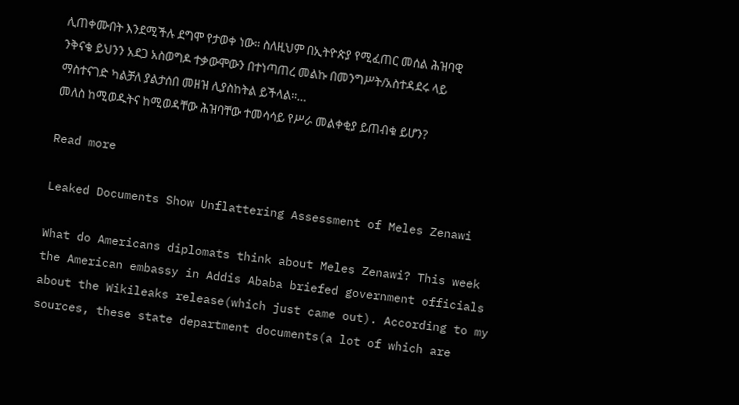ሊጠቀሙበት እንደሚችሉ ደግሞ የታወቀ ነው። ስለዚህም በኢትዮጵያ የሚፈጠር መሰል ሕዝባዊ ንቅናቄ ይህንን አደጋ አስወግዶ ተቃውሞውን በተነጣጠረ መልኩ በመንግሥት/አስተዳደሩ ላይ ማስተናገድ ካልቻለ ያልታሰበ መዘዝ ሊያስከትል ይችላል።…
መለስ ከሚወዱትና ከሚወዳቸው ሕዝባቸው ተመሳሳይ የሥራ መልቀቂያ ይጠብቁ ይሆን?

Read more

Leaked Documents Show Unflattering Assessment of Meles Zenawi

What do Americans diplomats think about Meles Zenawi? This week the American embassy in Addis Ababa briefed government officials about the Wikileaks release(which just came out). According to my sources, these state department documents(a lot of which are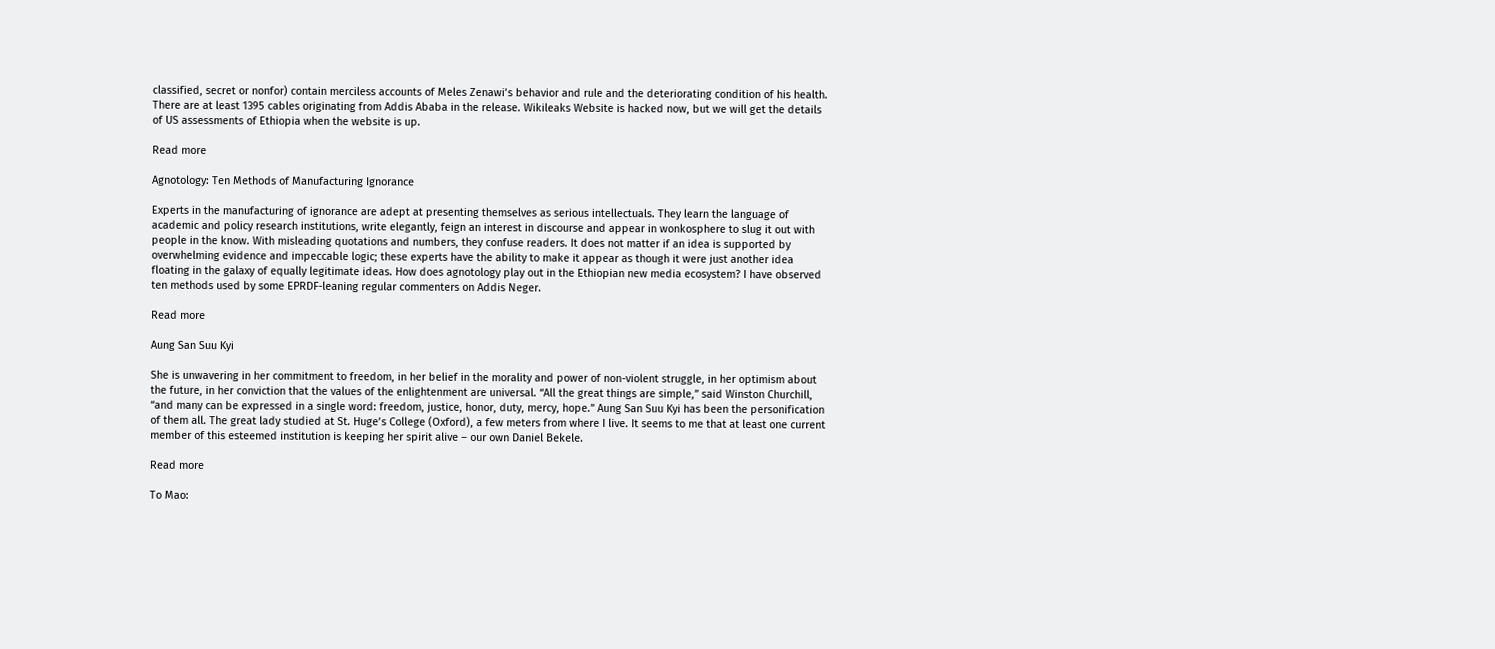classified, secret or nonfor) contain merciless accounts of Meles Zenawi’s behavior and rule and the deteriorating condition of his health. There are at least 1395 cables originating from Addis Ababa in the release. Wikileaks Website is hacked now, but we will get the details of US assessments of Ethiopia when the website is up.

Read more

Agnotology: Ten Methods of Manufacturing Ignorance

Experts in the manufacturing of ignorance are adept at presenting themselves as serious intellectuals. They learn the language of academic and policy research institutions, write elegantly, feign an interest in discourse and appear in wonkosphere to slug it out with people in the know. With misleading quotations and numbers, they confuse readers. It does not matter if an idea is supported by overwhelming evidence and impeccable logic; these experts have the ability to make it appear as though it were just another idea floating in the galaxy of equally legitimate ideas. How does agnotology play out in the Ethiopian new media ecosystem? I have observed ten methods used by some EPRDF-leaning regular commenters on Addis Neger.

Read more

Aung San Suu Kyi

She is unwavering in her commitment to freedom, in her belief in the morality and power of non-violent struggle, in her optimism about the future, in her conviction that the values of the enlightenment are universal. “All the great things are simple,” said Winston Churchill, “and many can be expressed in a single word: freedom, justice, honor, duty, mercy, hope.” Aung San Suu Kyi has been the personification of them all. The great lady studied at St. Huge’s College (Oxford), a few meters from where I live. It seems to me that at least one current member of this esteemed institution is keeping her spirit alive – our own Daniel Bekele.

Read more

To Mao: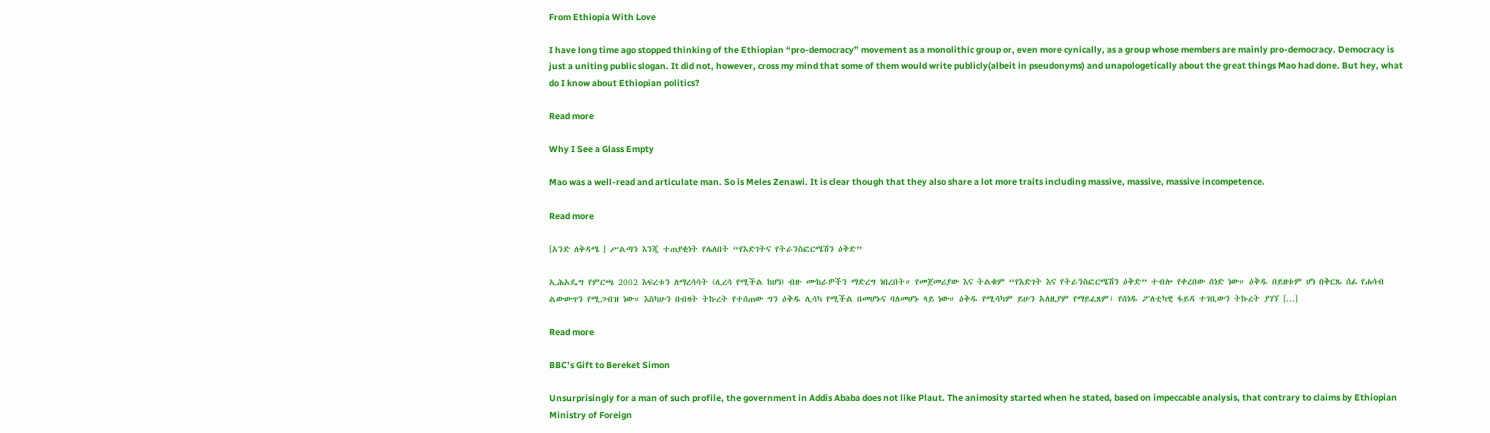From Ethiopia With Love

I have long time ago stopped thinking of the Ethiopian “pro-democracy” movement as a monolithic group or, even more cynically, as a group whose members are mainly pro-democracy. Democracy is just a uniting public slogan. It did not, however, cross my mind that some of them would write publicly(albeit in pseudonyms) and unapologetically about the great things Mao had done. But hey, what do I know about Ethiopian politics?

Read more

Why I See a Glass Empty

Mao was a well-read and articulate man. So is Meles Zenawi. It is clear though that they also share a lot more traits including massive, massive, massive incompetence.

Read more

[አንድ ለቅዳሜ ] ሥልጣን እንጂ ተጠያቂነት የሌለበት “የእድገትና የትራንስፎርሜሽን ዕቅድ”

ኢሕአዴግ የምርጫ 2002 እፍረቱን ለማረሳሳት (ሊረሳ የሚችል ከሆነ) ብዙ ሙከራዎችን ማድረግ ነበረበት። የመጀመሪያው እና ትልቁም “የእድገት እና የትራንስፎርሜሽን ዕቅድ” ተብሎ የቀረበው ሰነድ ነው። ዕቅዱ በይዘቱም ሆነ በቅርጹ ሰፊ የሐሳብ ልውውጥን የሚጋብዝ ነው። እስካሁን በብዛት ትኩረት የተሰጠው ግን ዕቅዱ ሊሳካ የሚችል በመሆኑና ባለመሆኑ ላይ ነው። ዕቅዱ የሚሳካም ይሁን አለዚያም የማይፈጸም፣ የሰነዱ ፖለቲካዊ ፋይዳ ተገቢውን ትኩረት ያገኘ [...]

Read more

BBC’s Gift to Bereket Simon

Unsurprisingly for a man of such profile, the government in Addis Ababa does not like Plaut. The animosity started when he stated, based on impeccable analysis, that contrary to claims by Ethiopian Ministry of Foreign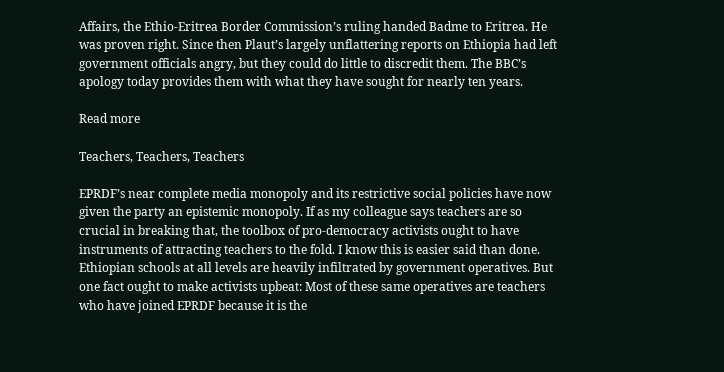Affairs, the Ethio-Eritrea Border Commission’s ruling handed Badme to Eritrea. He was proven right. Since then Plaut’s largely unflattering reports on Ethiopia had left government officials angry, but they could do little to discredit them. The BBC’s apology today provides them with what they have sought for nearly ten years.

Read more

Teachers, Teachers, Teachers

EPRDF’s near complete media monopoly and its restrictive social policies have now given the party an epistemic monopoly. If as my colleague says teachers are so crucial in breaking that, the toolbox of pro-democracy activists ought to have instruments of attracting teachers to the fold. I know this is easier said than done. Ethiopian schools at all levels are heavily infiltrated by government operatives. But one fact ought to make activists upbeat: Most of these same operatives are teachers who have joined EPRDF because it is the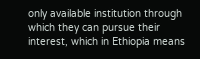only available institution through which they can pursue their interest, which in Ethiopia means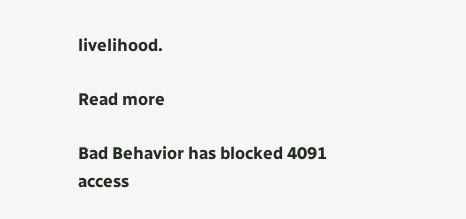livelihood.

Read more

Bad Behavior has blocked 4091 access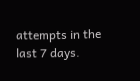attempts in the last 7 days.